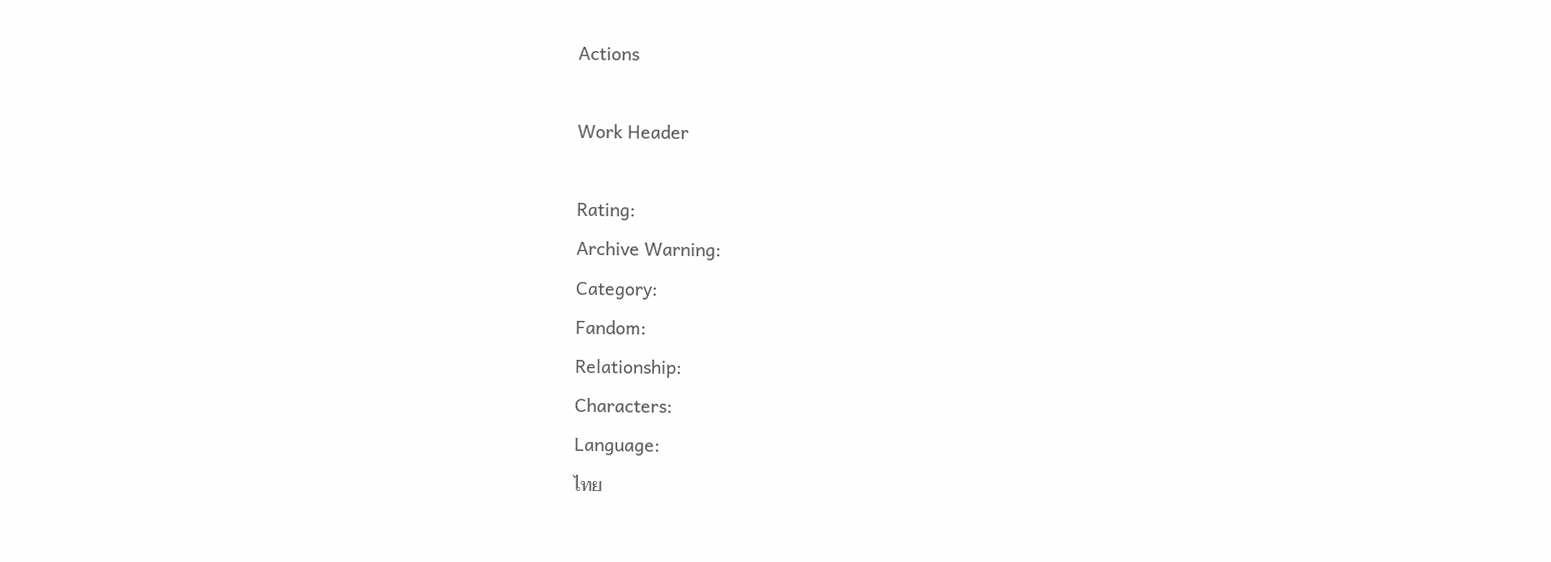Actions

Work Header

Rating:
Archive Warning:
Category:
Fandom:
Relationship:
Characters:
Language:
ไทย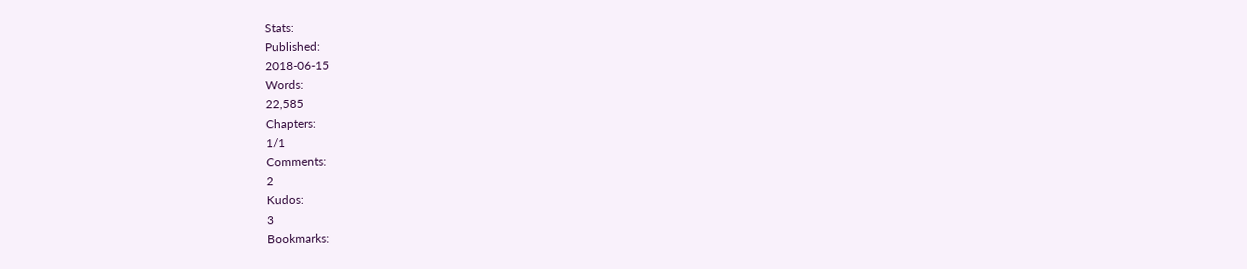Stats:
Published:
2018-06-15
Words:
22,585
Chapters:
1/1
Comments:
2
Kudos:
3
Bookmarks: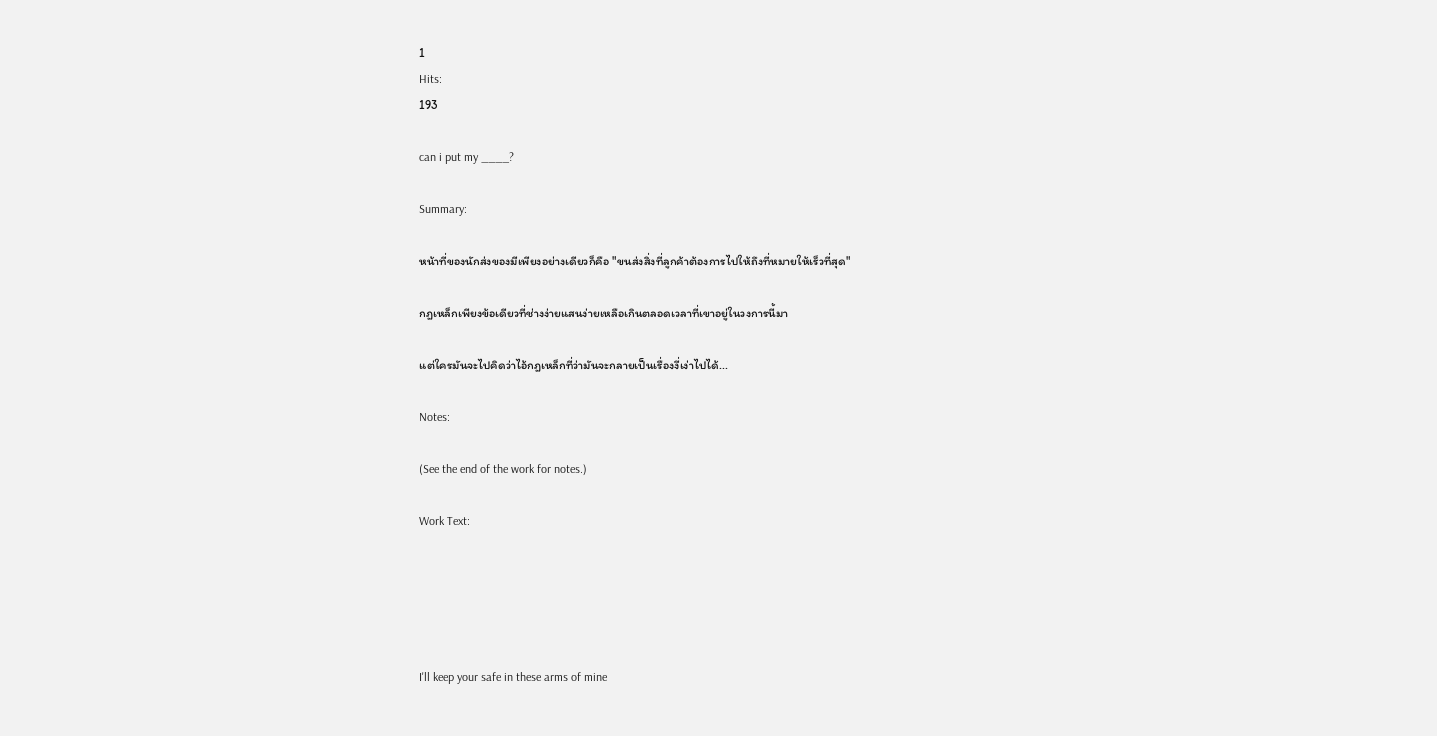1
Hits:
193

can i put my ____?

Summary:

หน้าที่ของนักส่งของมีเพียงอย่างเดียวก็คือ "ขนส่งสิ่งที่ลูกค้าต้องการไปให้ถึงที่หมายให้เร็วที่สุด"

กฎเหล็กเพียงข้อเดียวที่ช่างง่ายแสนง่ายเหลือเกินตลอดเวลาที่เขาอยู่ในวงการนี้มา

แต่ใครมันจะไปคิดว่าไอ้กฎเหล็กที่ว่ามันจะกลายเป็นเรื่องงี่เง่าไปได้...

Notes:

(See the end of the work for notes.)

Work Text:





I'll keep your safe in these arms of mine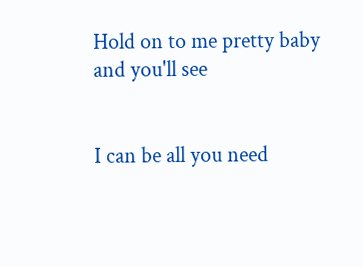Hold on to me pretty baby and you'll see


I can be all you need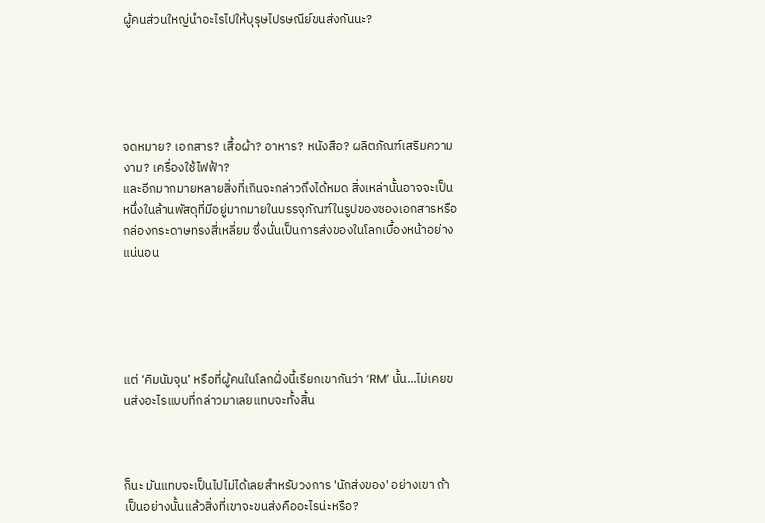ผู้คนส่วนใหญ่นำอะไรไปให้บุรุษไปรษณีย์ขนส่งกันนะ?





จดหมาย? เอกสาร? เสื้อผ้า? อาหาร? หนังสือ? ผลิตภัณฑ์เสริมความงาม? เครื่องใช้ไฟฟ้า?
และอีกมากมายหลายสิ่งที่เกินจะกล่าวถึงได้หมด สิ่งเหล่านั้นอาจจะเป็นหนึ่งในล้านพัสดุที่มีอยู่มากมายในบรรจุภัณฑ์ในรูปของซองเอกสารหรือกล่องกระดาษทรงสี่เหลี่ยม ซึ่งนั่นเป็นการส่งของในโลกเบื้องหน้าอย่างแน่นอน





แต่ ‘คิมนัมจุน’ หรือที่ผู้คนในโลกฝั่งนี้เรียกเขากันว่า ‘RM’ นั้น...ไม่เคยขนส่งอะไรแบบที่กล่าวมาเลยแทบจะทั้งสิ้น



ก็นะ มันแทบจะเป็นไปไม่ได้เลยสำหรับวงการ 'นักส่งของ' อย่างเขา ถ้าเป็นอย่างนั้นแล้วสิ่งที่เขาจะขนส่งคืออะไรน่ะหรือ?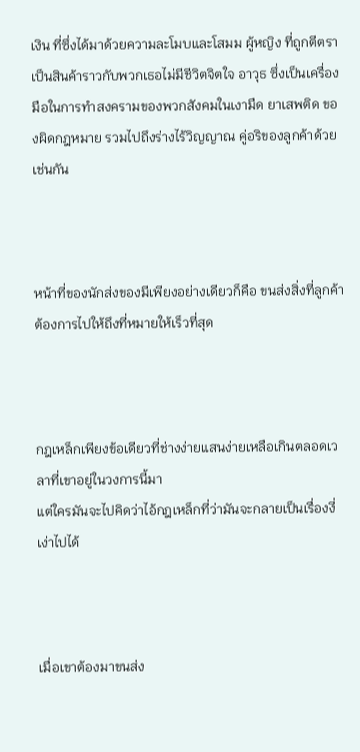เงิน ที่ซึ่งได้มาด้วยความละโมบและโสมม ผู้หญิง ที่ถูกตีตราเป็นสินค้าราวกับพวกเธอไม่มีชีวิตจิตใจ อาวุธ ซึ่งเป็นเครื่องมือในการทำสงครามของพวกสังคมในเงามืด ยาเสพติด ของผิดกฎหมาย รวมไปถึงร่างไร้วิญญาณ คู่อริของลูกค้าด้วยเช่นกัน



หน้าที่ของนักส่งของมีเพียงอย่างเดียวก็คือ ขนส่งสิ่งที่ลูกค้าต้องการไปให้ถึงที่หมายให้เร็วที่สุด



กฎเหล็กเพียงข้อเดียวที่ช่างง่ายแสนง่ายเหลือเกินตลอดเวลาที่เขาอยู่ในวงการนี้มา
แต่ใครมันจะไปคิดว่าไอ้กฎเหล็กที่ว่ามันจะกลายเป็นเรื่องงี่เง่าไปได้



เมื่อเขาต้องมาขนส่ง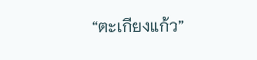“ตะเกียงแก้ว”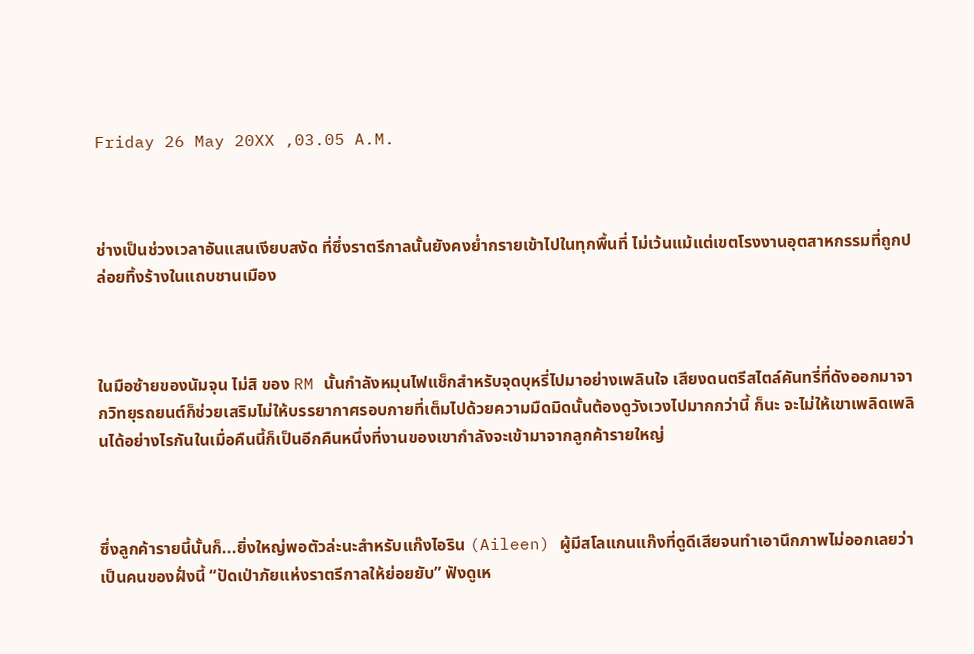Friday 26 May 20XX ,03.05 A.M.



ช่างเป็นช่วงเวลาอันแสนเงียบสงัด ที่ซึ่งราตรีกาลนั้นยังคงย่ำกรายเข้าไปในทุกพื้นที่ ไม่เว้นแม้แต่เขตโรงงานอุตสาหกรรมที่ถูกปล่อยทิ้งร้างในแถบชานเมือง



ในมือซ้ายของนัมจุน ไม่สิ ของ RM นั้นกำลังหมุนไฟแช็กสำหรับจุดบุหรี่ไปมาอย่างเพลินใจ เสียงดนตรีสไตล์คันทรี่ที่ดังออกมาจากวิทยุรถยนต์ก็ช่วยเสริมไม่ให้บรรยากาศรอบกายที่เต็มไปด้วยความมืดมิดนั้นต้องดูวังเวงไปมากกว่านี้ ก็นะ จะไม่ให้เขาเพลิดเพลินได้อย่างไรกันในเมื่อคืนนี้ก็เป็นอีกคืนหนึ่งที่งานของเขากำลังจะเข้ามาจากลูกค้ารายใหญ่



ซึ่งลูกค้ารายนี้นั้นก็...ยิ่งใหญ่พอตัวล่ะนะสำหรับแก๊งไอริน (Aileen) ผู้มีสโลแกนแก๊งที่ดูดีเสียจนทำเอานึกภาพไม่ออกเลยว่าเป็นคนของฝั่งนี้ “ปัดเป่าภัยแห่งราตรีกาลให้ย่อยยับ” ฟังดูเห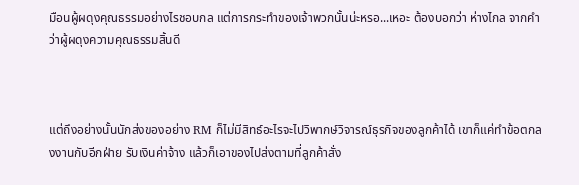มือนผู้ผดุงคุณธรรมอย่างไรชอบกล แต่การกระทำของเจ้าพวกนั้นน่ะหรอ...เหอะ ต้องบอกว่า ห่างไกล จากคำว่าผู้ผดุงความคุณธรรมสิ้นดี



แต่ถึงอย่างนั้นนักส่งของอย่าง RM ก็ไม่มีสิทธ์อะไรจะไปวิพากษ์วิจารณ์ธุรกิจของลูกค้าได้ เขาก็แค่ทำข้อตกลงงานกับอีกฝ่าย รับเงินค่าจ้าง แล้วก็เอาของไปส่งตามที่ลูกค้าสั่ง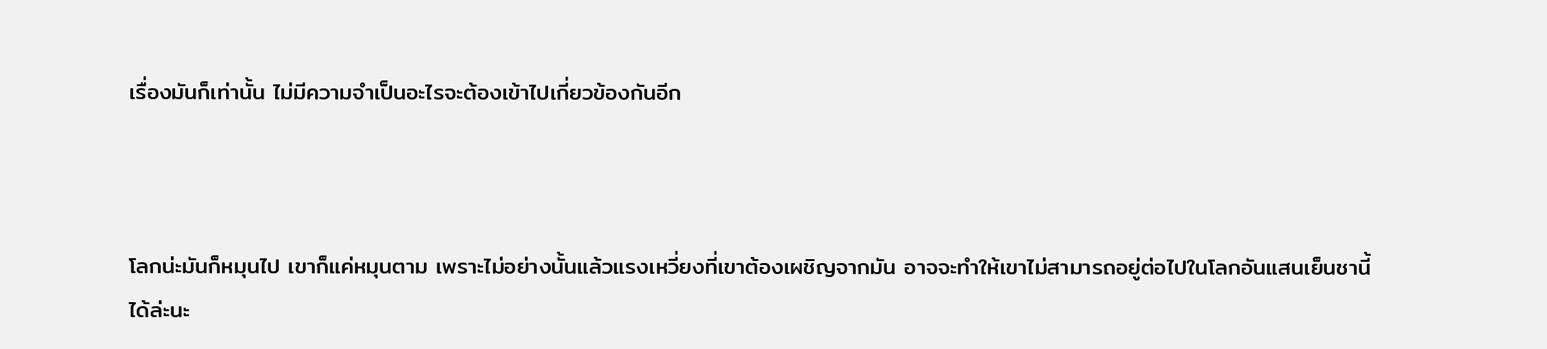เรื่องมันก็เท่านั้น ไม่มีความจำเป็นอะไรจะต้องเข้าไปเกี่ยวข้องกันอีก



โลกน่ะมันก็หมุนไป เขาก็แค่หมุนตาม เพราะไม่อย่างนั้นแล้วแรงเหวี่ยงที่เขาต้องเผชิญจากมัน อาจจะทำให้เขาไม่สามารถอยู่ต่อไปในโลกอันแสนเย็นชานี้ได้ล่ะนะ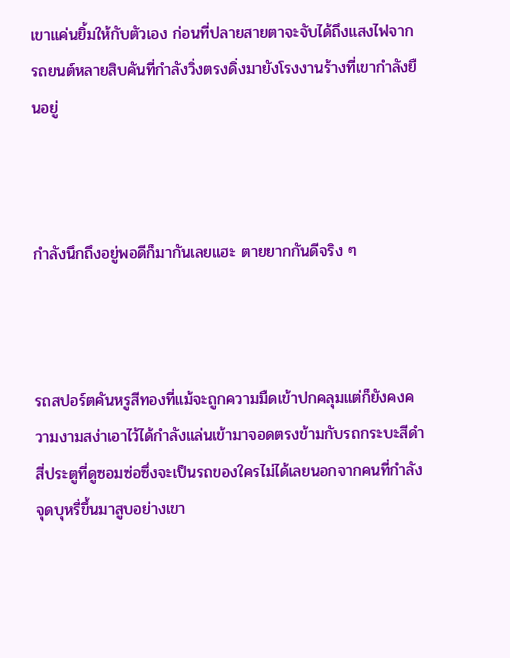เขาแค่นยิ้มให้กับตัวเอง ก่อนที่ปลายสายตาจะจับได้ถึงแสงไฟจากรถยนต์หลายสิบคันที่กำลังวิ่งตรงดิ่งมายังโรงงานร้างที่เขากำลังยืนอยู่



กำลังนึกถึงอยู่พอดีก็มากันเลยแฮะ ตายยากกันดีจริง ๆ



รถสปอร์ตคันหรูสีทองที่แม้จะถูกความมืดเข้าปกคลุมแต่ก็ยังคงความงามสง่าเอาไว้ได้กำลังแล่นเข้ามาจอดตรงข้ามกับรถกระบะสีดำสี่ประตูที่ดูซอมซ่อซึ่งจะเป็นรถของใครไม่ได้เลยนอกจากคนที่กำลังจุดบุหรี่ขึ้นมาสูบอย่างเขา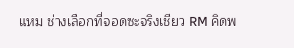แหม ช่างเลือกที่จอดซะจริงเชียว RM คิดพ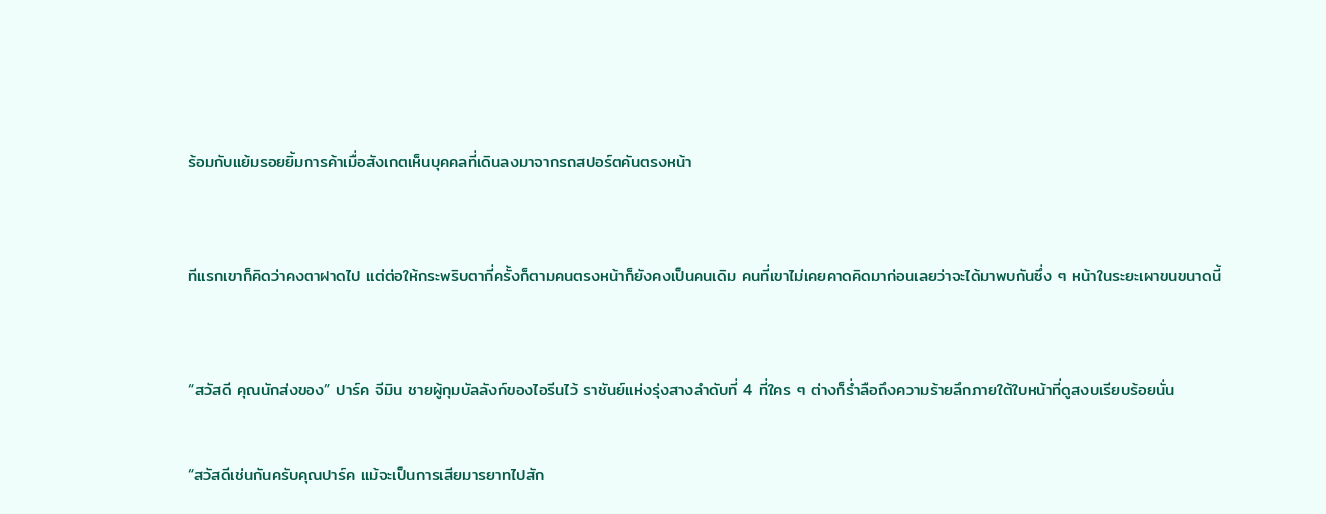ร้อมกับแย้มรอยยิ้มการค้าเมื่อสังเกตเห็นบุคคลที่เดินลงมาจากรถสปอร์ตคันตรงหน้า



ทีแรกเขาก็คิดว่าคงตาฝาดไป แต่ต่อให้กระพริบตากี่ครั้งก็ตามคนตรงหน้าก็ยังคงเป็นคนเดิม คนที่เขาไม่เคยคาดคิดมาก่อนเลยว่าจะได้มาพบกันซึ่ง ๆ หน้าในระยะเผาขนขนาดนี้



“สวัสดี คุณนักส่งของ” ปาร์ค จีมิน ชายผู้กุมบัลลังก์ของไอรีนไว้ ราชันย์แห่งรุ่งสางลำดับที่ 4 ที่ใคร ๆ ต่างก็ร่ำลือถึงความร้ายลึกภายใต้ใบหน้าที่ดูสงบเรียบร้อยนั่น


“สวัสดีเช่นกันครับคุณปาร์ค แม้จะเป็นการเสียมารยาทไปสัก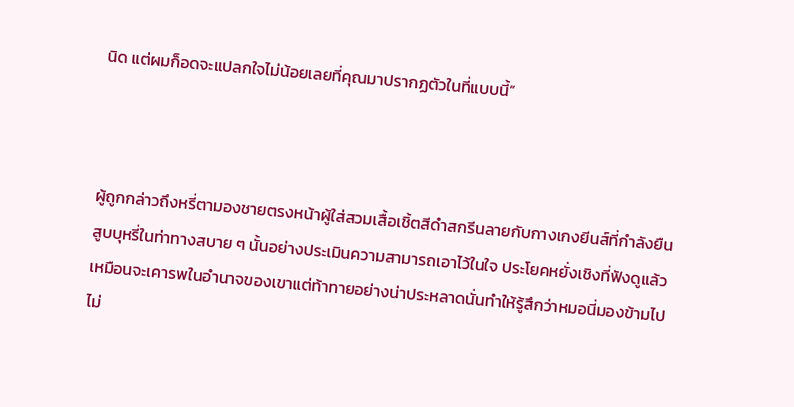นิด แต่ผมก็อดจะแปลกใจไม่น้อยเลยที่คุณมาปรากฏตัวในที่แบบนี้”



ผู้ถูกกล่าวถึงหรี่ตามองชายตรงหน้าผู้ใส่สวมเสื้อเชิ้ตสีดำสกรีนลายกับกางเกงยีนส์ที่กำลังยืนสูบบุหรี่ในท่าทางสบาย ๆ นั้นอย่างประเมินความสามารถเอาไว้ในใจ ประโยคหยั่งเชิงที่ฟังดูแล้วเหมือนจะเคารพในอำนาจของเขาแต่ท้าทายอย่างน่าประหลาดนั่นทำให้รู้สึกว่าหมอนี่มองข้ามไปไม่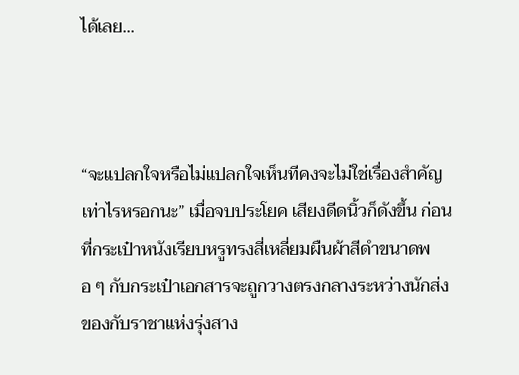ได้เลย...



“จะแปลกใจหรือไม่แปลกใจเห็นทีคงจะไม่ใช่เรื่องสำคัญเท่าไรหรอกนะ” เมื่อจบประโยค เสียงดีดนิ้วก็ดังขึ้น ก่อนที่กระเป๋าหนังเรียบหรูทรงสี่เหลี่ยมผืนผ้าสีดำขนาดพอ ๆ กับกระเป๋าเอกสารจะถูกวางตรงกลางระหว่างนักส่งของกับราชาแห่งรุ่งสาง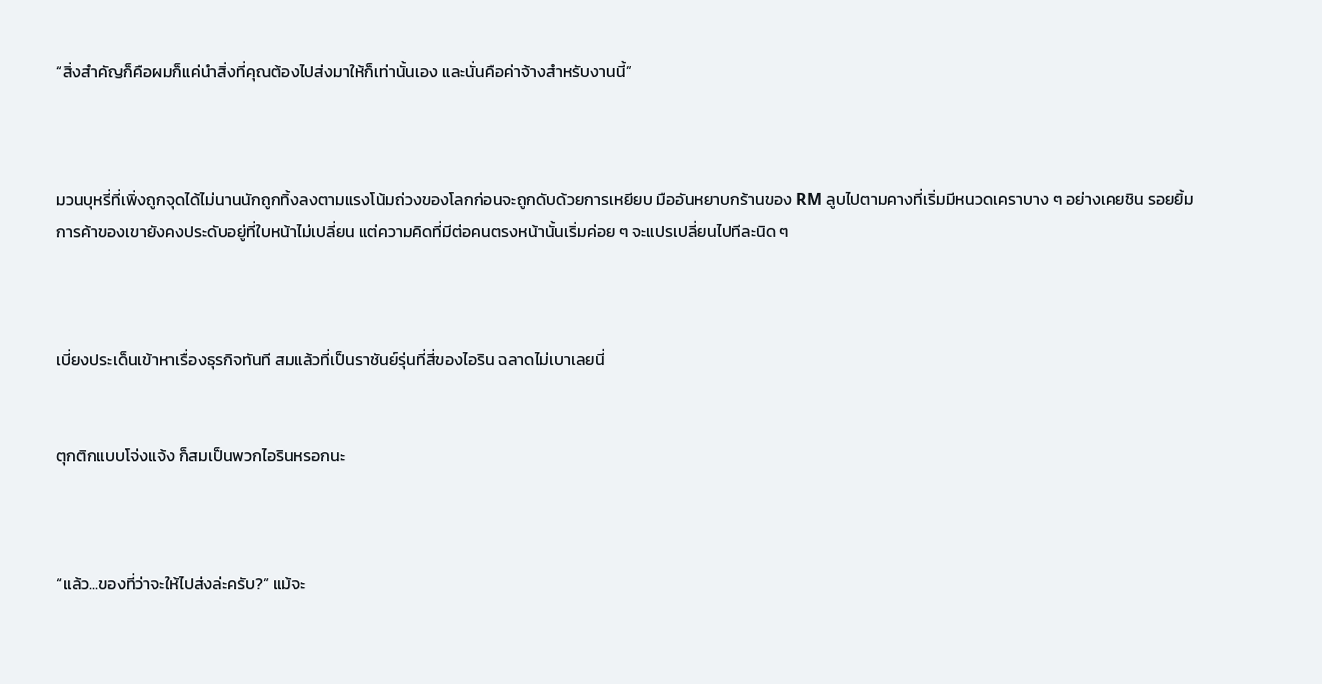“สิ่งสำคัญก็คือผมก็แค่นำสิ่งที่คุณต้องไปส่งมาให้ก็เท่านั้นเอง และนั่นคือค่าจ้างสำหรับงานนี้”



มวนบุหรี่ที่เพิ่งถูกจุดได้ไม่นานนักถูกทิ้งลงตามแรงโน้มถ่วงของโลกก่อนจะถูกดับด้วยการเหยียบ มืออันหยาบกร้านของ RM ลูบไปตามคางที่เริ่มมีหนวดเคราบาง ๆ อย่างเคยชิน รอยยิ้มการค้าของเขายังคงประดับอยู่ที่ใบหน้าไม่เปลี่ยน แต่ความคิดที่มีต่อคนตรงหน้านั้นเริ่มค่อย ๆ จะแปรเปลี่ยนไปทีละนิด ๆ



เบี่ยงประเด็นเข้าหาเรื่องธุรกิจทันที สมแล้วที่เป็นราชันย์รุ่นที่สี่ของไอริน ฉลาดไม่เบาเลยนี่


ตุกติกแบบโจ่งแจ้ง ก็สมเป็นพวกไอรินหรอกนะ



“แล้ว...ของที่ว่าจะให้ไปส่งล่ะครับ?” แม้จะ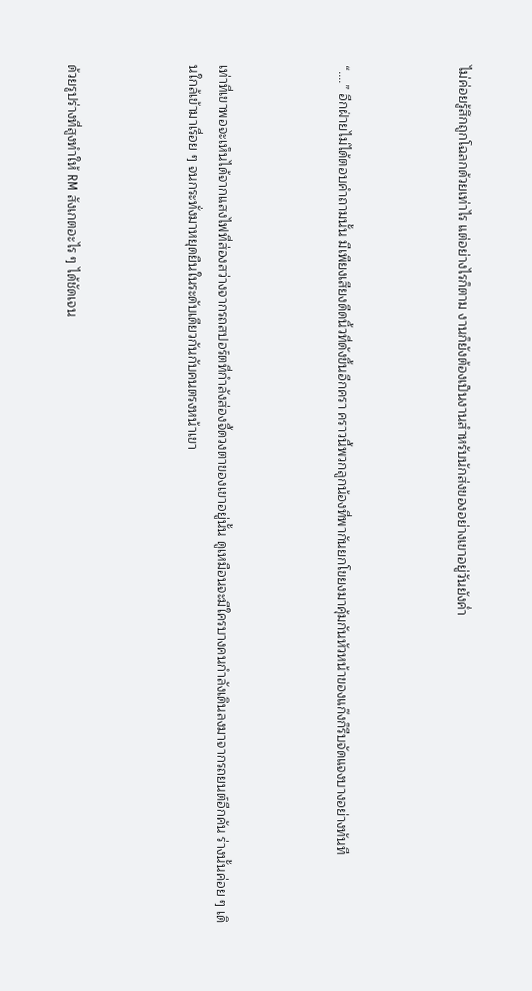ไม่ค่อยรู้สึกถูกโฉลกด้วยเท่าไร แต่อย่างไรก็ตาม งานก็ยังต้องเป็นงานสำหรับนักส่งของอย่างเขาอยู่วันยังค่ำ



“....” อีกฝ่ายไม่ได้ตอบคำถามนั้น มีเพียงเสียงดีดนิ้วที่ดังขึ้นอีกครา คราวนี้พวกลูกน้องที่พากันยกโขยงมาคุ้มกันหัวหน้าของแก๊งก็รีบจัดแจงบางอย่างทันที



เท่าที่เขาพอจะเห็นได้จากแสงไฟที่ส่องสว่างจากรถสปอร์ตที่กำลังส่องจี้ดวงตาของเขาอยู่นั้น ดูเหมือนจะมีใครบางคนกำลังเดินลงมาจากรถยนต์อีกคัน ร่างนั้นค่อย ๆ เดินใกล้เข้ามาเรื่อย ๆ จนกระทั่งมาหยุดยืนในระดับเดียวกันกับคนตรงหน้าเขา



ด้วยรูปร่างที่สูงทำให้ RM สังเกตอะไร ๆ ได้ชัดเจน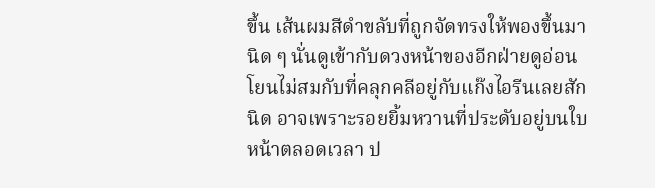ขึ้น เส้นผมสีดำขลับที่ถูกจัดทรงให้พองขึ้นมานิด ๆ นั่นดูเข้ากับดวงหน้าของอีกฝ่ายดูอ่อนโยนไม่สมกับที่คลุกคลีอยู่กับแก๊งไอรีนเลยสักนิด อาจเพราะรอยยิ้มหวานที่ประดับอยู่บนใบหน้าตลอดเวลา ป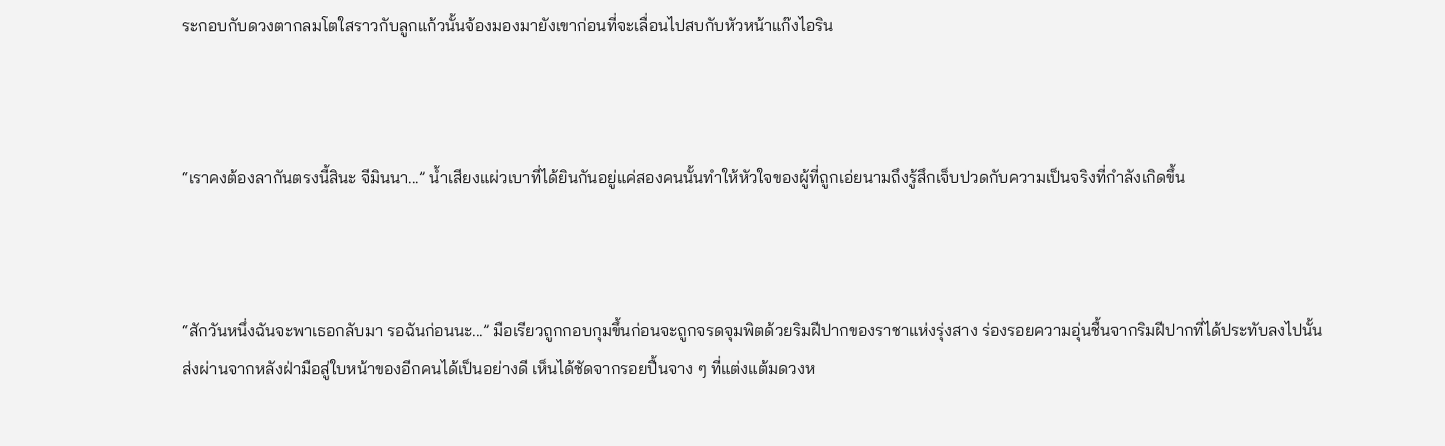ระกอบกับดวงตากลมโตใสราวกับลูกแก้วนั้นจ้องมองมายังเขาก่อนที่จะเลื่อนไปสบกับหัวหน้าแก๊งไอริน



“เราคงต้องลากันตรงนี้สินะ จีมินนา...” น้ำเสียงแผ่วเบาที่ได้ยินกันอยู่แค่สองคนนั้นทำให้หัวใจของผู้ที่ถูกเอ่ยนามถึงรู้สึกเจ็บปวดกับความเป็นจริงที่กำลังเกิดขึ้น



“สักวันหนึ่งฉันจะพาเธอกลับมา รอฉันก่อนนะ...” มือเรียวถูกกอบกุมขึ้นก่อนจะถูกจรดจุมพิตด้วยริมฝีปากของราชาแห่งรุ่งสาง ร่องรอยความอุ่นชื้นจากริมฝีปากที่ได้ประทับลงไปนั้นส่งผ่านจากหลังฝ่ามือสู่ใบหน้าของอีกคนได้เป็นอย่างดี เห็นได้ชัดจากรอยปื้นจาง ๆ ที่แต่งแต้มดวงห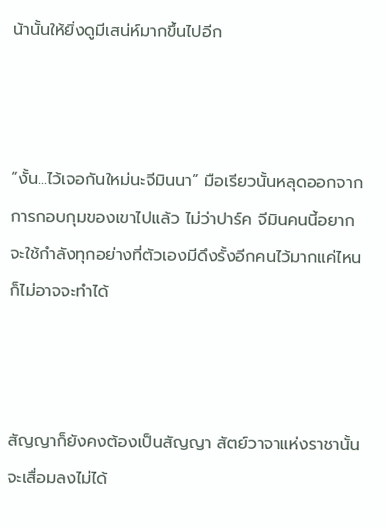น้านั้นให้ยิ่งดูมีเสน่ห์มากขึ้นไปอีก



“งั้น...ไว้เจอกันใหม่นะจีมินนา” มือเรียวนั้นหลุดออกจากการกอบกุมของเขาไปแล้ว ไม่ว่าปาร์ค จีมินคนนี้อยากจะใช้กำลังทุกอย่างที่ตัวเองมีดึงรั้งอีกคนไว้มากแค่ไหนก็ไม่อาจจะทำได้



สัญญาก็ยังคงต้องเป็นสัญญา สัตย์วาจาแห่งราชานั้นจะเสื่อมลงไม่ได้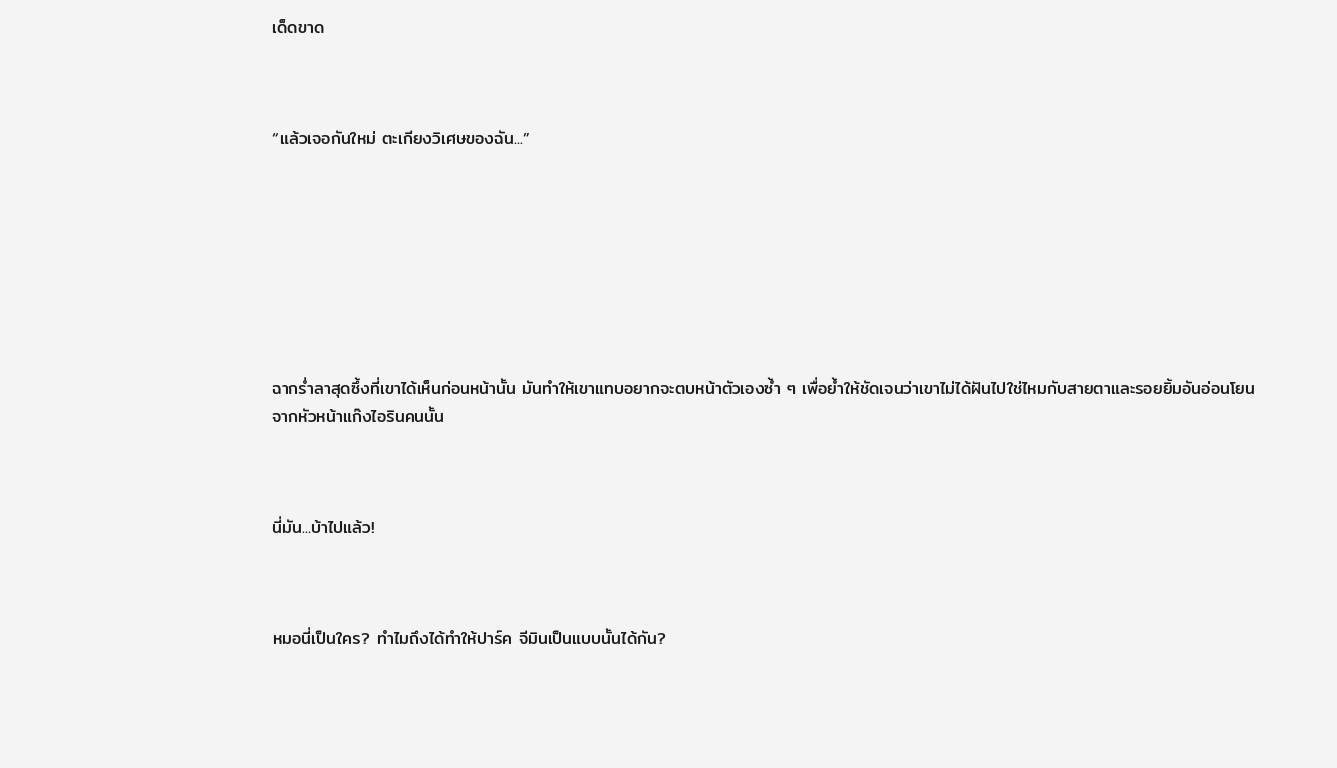เด็ดขาด



“แล้วเจอกันใหม่ ตะเกียงวิเศษของฉัน...”








ฉากร่ำลาสุดซึ้งที่เขาได้เห็นก่อนหน้านั้น มันทำให้เขาแทบอยากจะตบหน้าตัวเองซ้ำ ๆ เพื่อย้ำให้ชัดเจนว่าเขาไม่ได้ฝันไปใช่ไหมกับสายตาและรอยยิ้มอันอ่อนโยนจากหัวหน้าแก๊งไอรินคนนั้น



นี่มัน...บ้าไปแล้ว!



หมอนี่เป็นใคร? ทำไมถึงได้ทำให้ปาร์ค จีมินเป็นแบบนั้นได้กัน?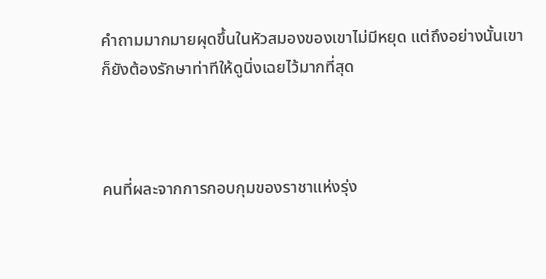คำถามมากมายผุดขึ้นในหัวสมองของเขาไม่มีหยุด แต่ถึงอย่างนั้นเขาก็ยังต้องรักษาท่าทีให้ดูนิ่งเฉยไว้มากที่สุด



คนที่ผละจากการกอบกุมของราชาแห่งรุ่ง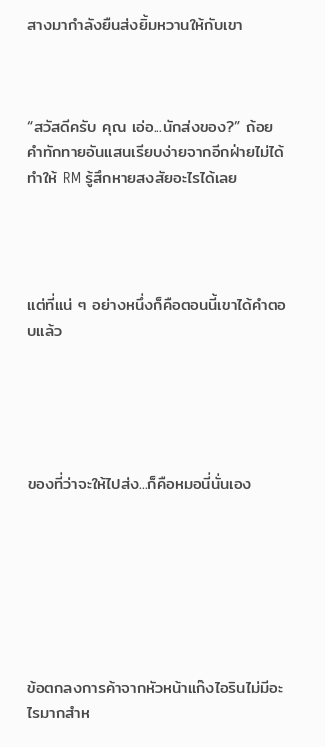สางมากำลังยืนส่งยิ้มหวานให้กับเขา



“สวัสดีครับ คุณ เอ่อ...นักส่งของ?” ถ้อยคำทักทายอันแสนเรียบง่ายจากอีกฝ่ายไม่ได้ทำให้ RM รู้สึกหายสงสัยอะไรได้เลย




แต่ที่แน่ ๆ อย่างหนึ่งก็คือตอนนี้เขาได้คำตอบแล้ว





ของที่ว่าจะให้ไปส่ง...ก็คือหมอนี่นั่นเอง







ข้อตกลงการค้าจากหัวหน้าแก๊งไอรินไม่มีอะไรมากสำห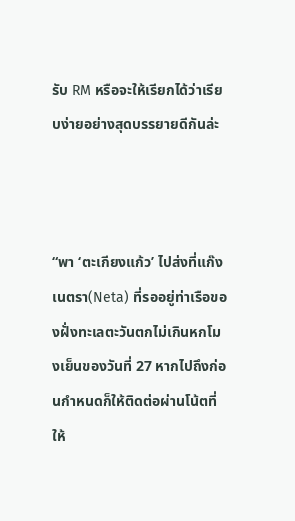รับ RM หรือจะให้เรียกได้ว่าเรียบง่ายอย่างสุดบรรยายดีกันล่ะ



“พา ‘ตะเกียงแก้ว’ ไปส่งที่แก๊งเนตรา(Neta) ที่รออยู่ท่าเรือของฝั่งทะเลตะวันตกไม่เกินหกโมงเย็นของวันที่ 27 หากไปถึงก่อนกำหนดก็ให้ติดต่อผ่านโน้ตที่ให้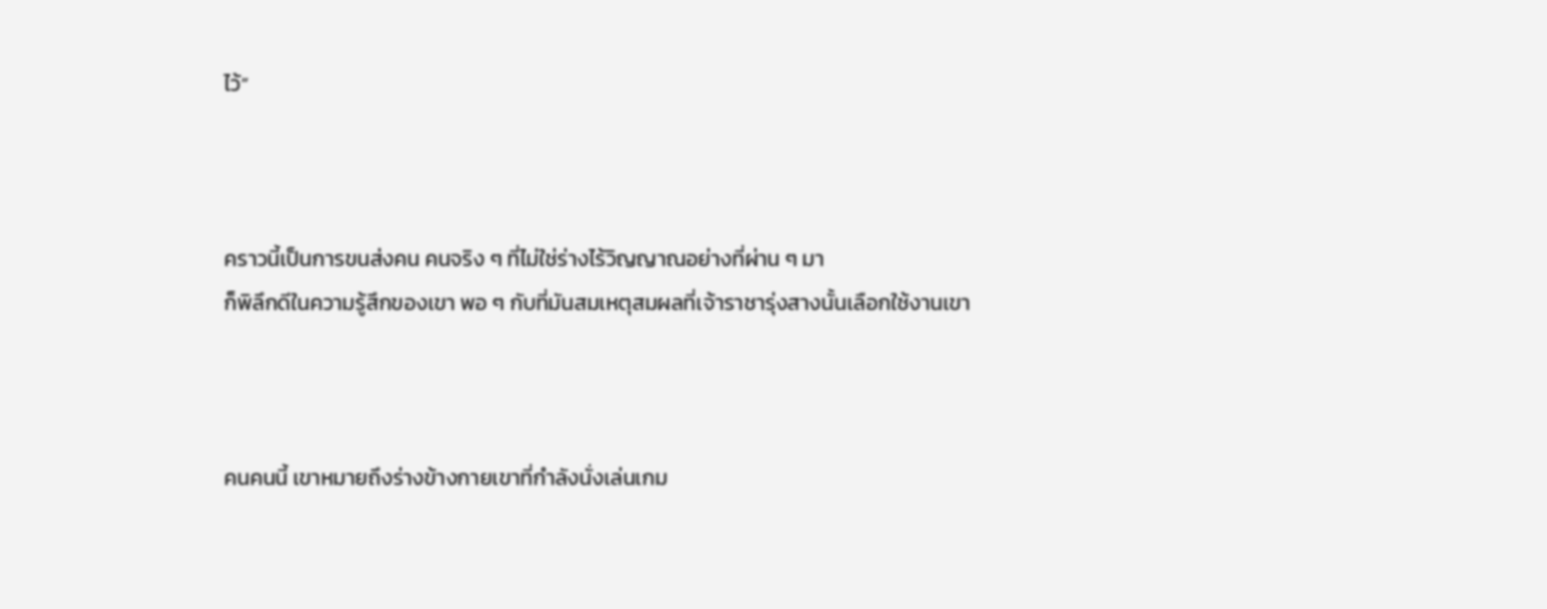ไว้”



คราวนี้เป็นการขนส่งคน คนจริง ๆ ที่ไม่ใช่ร่างไร้วิญญาณอย่างที่ผ่าน ๆ มา
ก็พิลึกดีในความรู้สึกของเขา พอ ๆ กับที่มันสมเหตุสมผลที่เจ้าราชารุ่งสางนั้นเลือกใช้งานเขา



คนคนนี้ เขาหมายถึงร่างข้างกายเขาที่กำลังนั่งเล่นเกม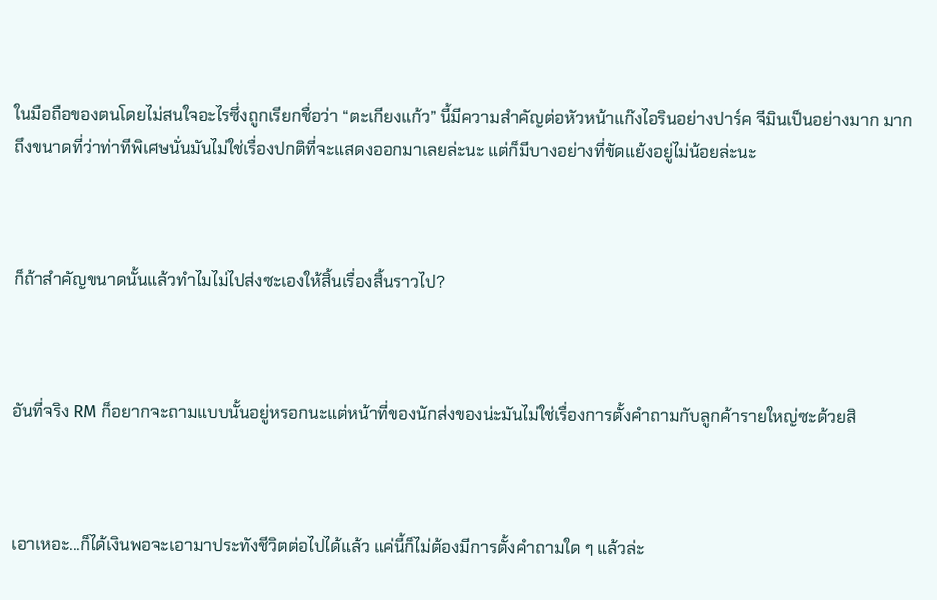ในมือถือของตนโดยไม่สนใจอะไรซึ่งถูกเรียกชื่อว่า “ตะเกียงแก้ว” นี้มีความสำคัญต่อหัวหน้าแก๊งไอรินอย่างปาร์ค จีมินเป็นอย่างมาก มากถึงขนาดที่ว่าท่าทีพิเศษนั่นมันไม่ใช่เรื่องปกติที่จะแสดงออกมาเลยล่ะนะ แต่ก็มีบางอย่างที่ขัดแย้งอยู่ไม่น้อยล่ะนะ



ก็ถ้าสำคัญขนาดนั้นแล้วทำไมไม่ไปส่งซะเองให้สิ้นเรื่องสิ้นราวไป?



อันที่จริง RM ก็อยากจะถามแบบนั้นอยู่หรอกนะแต่หน้าที่ของนักส่งของน่ะมันไม่ใช่เรื่องการตั้งคำถามกับลูกค้ารายใหญ่ซะด้วยสิ



เอาเหอะ...ก็ได้เงินพอจะเอามาประทังชีวิตต่อไปได้แล้ว แค่นี้ก็ไม่ต้องมีการตั้งคำถามใด ๆ แล้วล่ะ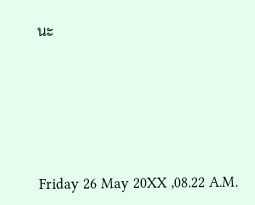นะ








Friday 26 May 20XX ,08.22 A.M.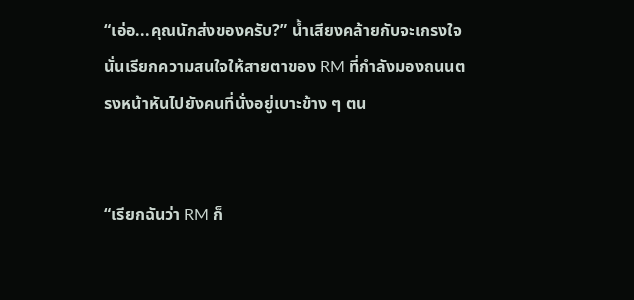“เอ่อ...คุณนักส่งของครับ?” น้ำเสียงคล้ายกับจะเกรงใจนั่นเรียกความสนใจให้สายตาของ RM ที่กำลังมองถนนตรงหน้าหันไปยังคนที่นั่งอยู่เบาะข้าง ๆ ตน


“เรียกฉันว่า RM ก็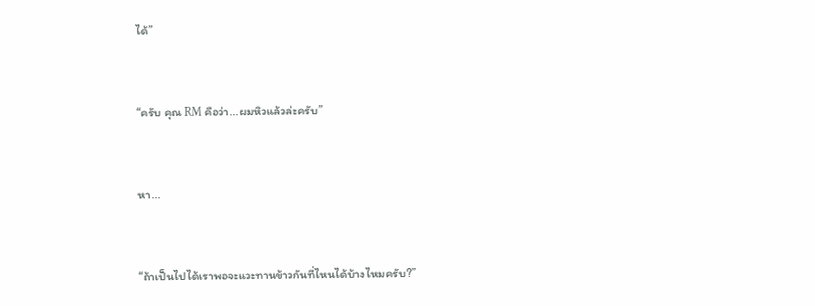ได้”


“ครับ คุณ RM คือว่า...ผมหิวแล้วล่ะครับ”


หา...


“ถ้าเป็นไปได้เราพอจะแวะทานข้าวกันที่ไหนได้บ้างไหมครับ?”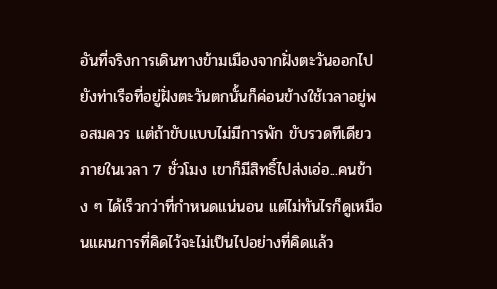อันที่จริงการเดินทางข้ามเมืองจากฝั่งตะวันออกไปยังท่าเรือที่อยู่ฝั่งตะวันตกนั้นก็ค่อนข้างใช้เวลาอยู่พอสมควร แต่ถ้าขับแบบไม่มีการพัก ขับรวดทีเดียวภายในเวลา 7 ชั่วโมง เขาก็มีสิทธิ์ไปส่งเอ่อ...คนข้าง ๆ ได้เร็วกว่าที่กำหนดแน่นอน แต่ไม่ทันไรก็ดูเหมือนแผนการที่คิดไว้จะไม่เป็นไปอย่างที่คิดแล้ว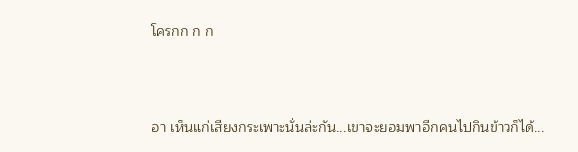โครกก ก ก



อา เห็นแก่เสียงกระเพาะนั่นล่ะกัน...เขาจะยอมพาอีกคนไปกินข้าวก็ได้...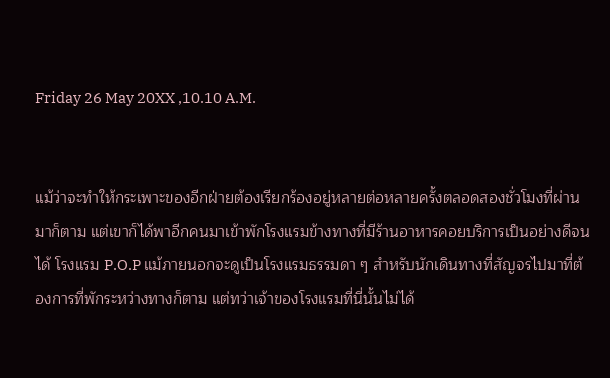Friday 26 May 20XX ,10.10 A.M.


แม้ว่าจะทำให้กระเพาะของอีกฝ่ายต้องเรียกร้องอยู่หลายต่อหลายครั้งตลอดสองชั่วโมงที่ผ่านมาก็ตาม แต่เขาก็ได้พาอีกคนมาเข้าพักโรงแรมข้างทางที่มีร้านอาหารคอยบริการเป็นอย่างดีจนได้ โรงแรม P.O.P แม้ภายนอกจะดูเป็นโรงแรมธรรมดา ๆ สำหรับนักเดินทางที่สัญจรไปมาที่ต้องการที่พักระหว่างทางก็ตาม แต่ทว่าเจ้าของโรงแรมที่นี่นั้นไม่ได้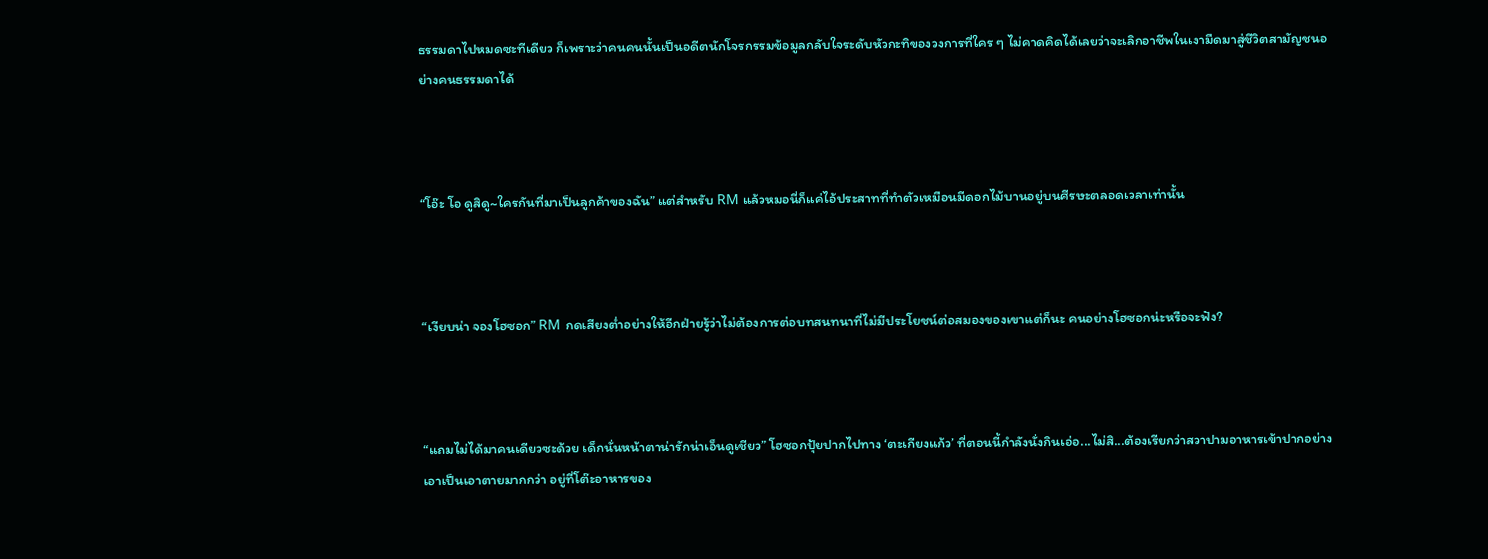ธรรมดาไปหมดซะทีเดียว ก็เพราะว่าคนคนนั้นเป็นอดีตนักโจรกรรมข้อมูลกลับใจระดับหัวกะทิของวงการที่ใคร ๆ ไม่คาดคิดได้เลยว่าจะเลิกอาชีพในเงามืดมาสู่ชีวิตสามัญชนอย่างคนธรรมดาได้



“โอ๊ะ โอ ดูสิดู~ใครกันที่มาเป็นลูกค้าของฉัน” แต่สำหรับ RM แล้วหมอนี่ก็แค่ไอ้ประสาทที่ทำตัวเหมือนมีดอกไม้บานอยู่บนศีรษะตลอดเวลาเท่านั้น



“เงียบน่า จองโฮซอก” RM กดเสียงต่ำอย่างให้อีกฝ่ายรู้ว่าไม่ต้องการต่อบทสนทนาที่ไม่มีประโยชน์ต่อสมองของเขาแต่ก็นะ คนอย่างโฮซอกน่ะหรือจะฟัง?



“แถมไม่ได้มาคนเดียวซะด้วย เด็กนั่นหน้าตาน่ารักน่าเอ็นดูเชียว” โฮซอกปุ้ยปากไปทาง ‘ตะเกียงแก้ว’ ที่ตอนนี้กำลังนั่งกินเอ่อ...ไม่สิ...ต้องเรียกว่าสวาปามอาหารเข้าปากอย่างเอาเป็นเอาตายมากกว่า อยู่ที่โต๊ะอาหารของ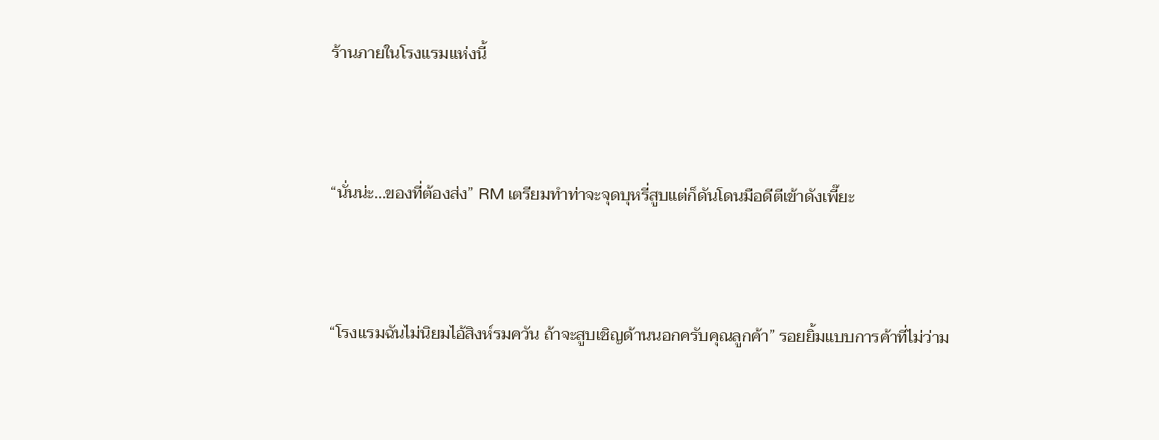ร้านภายในโรงแรมแห่งนี้



“นั่นน่ะ...ของที่ต้องส่ง” RM เตรียมทำท่าจะจุดบุหรี่สูบแต่ก็ดันโดนมือดีตีเข้าดังเพี๊ยะ



“โรงแรมฉันไม่นิยมไอ้สิงห์รมควัน ถ้าจะสูบเชิญด้านนอกครับคุณลูกค้า” รอยยิ้มแบบการค้าที่ไม่ว่าม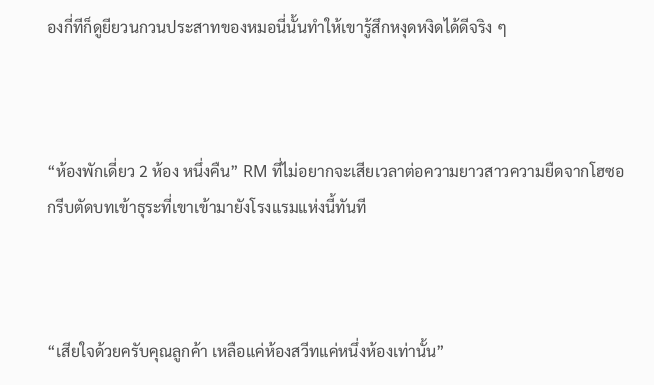องกี่ทีก็ดูยียวนกวนประสาทของหมอนี่นั้นทำให้เขารู้สึกหงุดหงิดได้ดีจริง ๆ



“ห้องพักเดี่ยว 2 ห้อง หนึ่งคืน” RM ที่ไม่อยากจะเสียเวลาต่อความยาวสาวความยืดจากโฮซอกรีบตัดบทเข้าธุระที่เขาเข้ามายังโรงแรมแห่งนี้ทันที



“เสียใจด้วยครับคุณลูกค้า เหลือแค่ห้องสวีทแค่หนึ่งห้องเท่านั้น”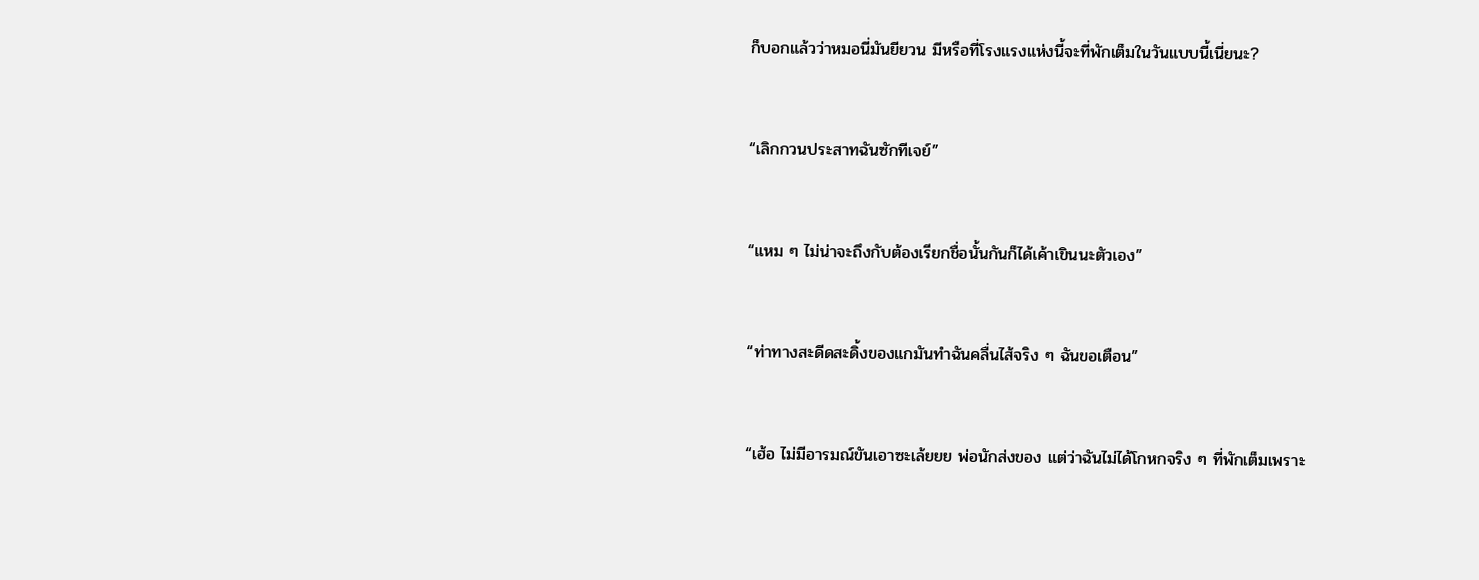ก็บอกแล้วว่าหมอนี่มันยียวน มีหรือที่โรงแรงแห่งนี้จะที่พักเต็มในวันแบบนี้เนี่ยนะ?



“เลิกกวนประสาทฉันซักทีเจย์”



“แหม ๆ ไม่น่าจะถึงกับต้องเรียกชื่อนั้นกันก็ได้เค้าเขินนะตัวเอง”



“ท่าทางสะดีดสะดิ้งของแกมันทำฉันคลื่นไส้จริง ๆ ฉันขอเตือน”



“เฮ้อ ไม่มีอารมณ์ขันเอาซะเล้ยยย พ่อนักส่งของ แต่ว่าฉันไม่ได้โกหกจริง ๆ ที่พักเต็มเพราะ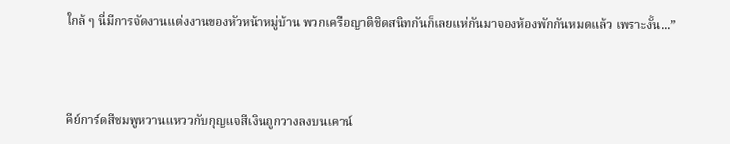ใกล้ ๆ นี่มีการจัดงานแต่งงานของหัวหน้าหมู่บ้าน พวกเครือญาติชิดสนิทกันก็เลยแห่กันมาจองห้องพักกันหมดแล้ว เพราะงั้น...”



คีย์การ์ดสีชมพูหวานแหววกับกุญแจสีเงินถูกวางลงบนเคาน์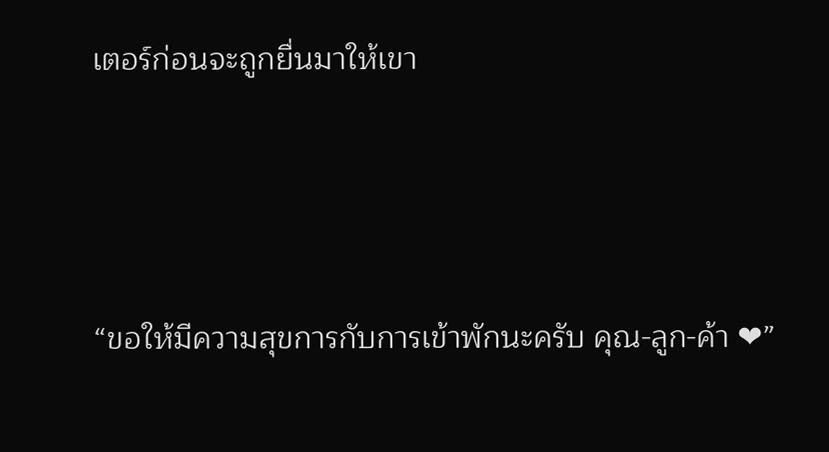เตอร์ก่อนจะถูกยื่นมาให้เขา



“ขอให้มีความสุขการกับการเข้าพักนะครับ คุณ-ลูก-ค้า ❤”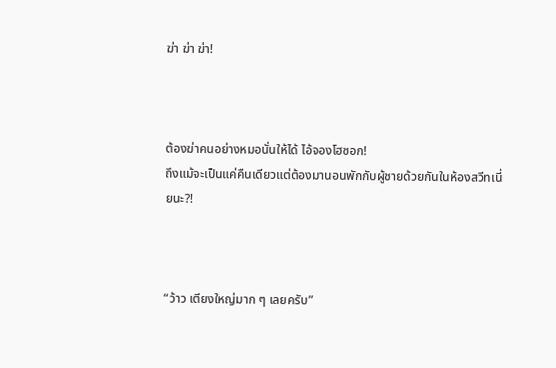ฆ่า ฆ่า ฆ่า!



ต้องฆ่าคนอย่างหมอนั่นให้ได้ ไอ้จองโฮซอก!
ถึงแม้จะเป็นแค่คืนเดียวแต่ต้องมานอนพักกับผู้ชายด้วยกันในห้องสวีทเนี่ยนะ?!



“ว้าว เตียงใหญ่มาก ๆ เลยครับ”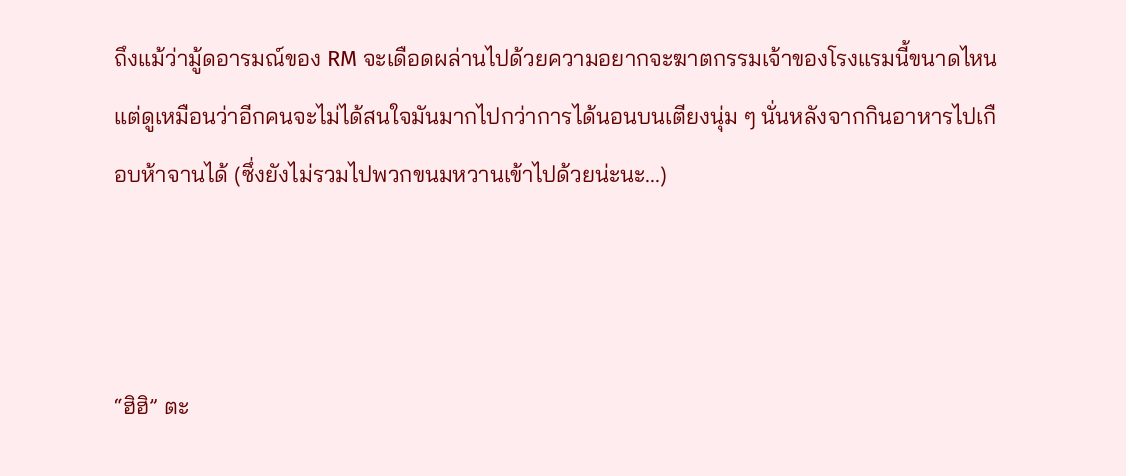ถึงแม้ว่ามู้ดอารมณ์ของ RM จะเดือดผล่านไปด้วยความอยากจะฆาตกรรมเจ้าของโรงแรมนี้ขนาดไหนแต่ดูเหมือนว่าอีกคนจะไม่ได้สนใจมันมากไปกว่าการได้นอนบนเตียงนุ่ม ๆ นั่นหลังจากกินอาหารไปเกือบห้าจานได้ (ซึ่งยังไม่รวมไปพวกขนมหวานเข้าไปด้วยน่ะนะ...)



“ฮิฮิ” ตะ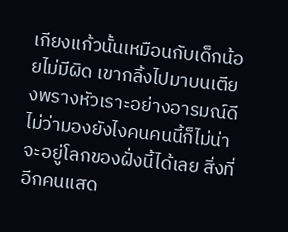เกียงแก้วนั้นเหมือนกับเด็กน้อยไม่มีผิด เขากลิ้งไปมาบนเตียงพรางหัวเราะอย่างอารมณ์ดี ไม่ว่ามองยังไงคนคนนี้ก็ไม่น่าจะอยู่โลกของฝั่งนี้ได้เลย สิ่งที่อีกคนแสด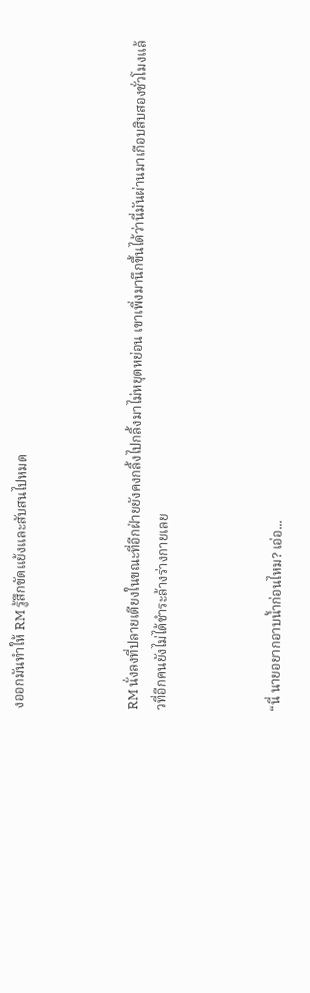งออกมันทำให้ RM รู้สึกขัดแย้งและสับสนไปหมด



RM นั่งลงที่ปลายเตียงในขณะที่อีกฝ่ายยังคงกลิ้งไปกลิ้งมาไม่หยุดหย่อน เขาเพิ่งมานึกขึ้นได้ว่านี่มันผ่านมาเกือบสิบสองชั่วโมงแล้วที่อีกคนยังไม่ได้ชำระล้างร่างกายเลย



“นี่ นายอยากอาบน้ำก่อนไหม? เอ่อ...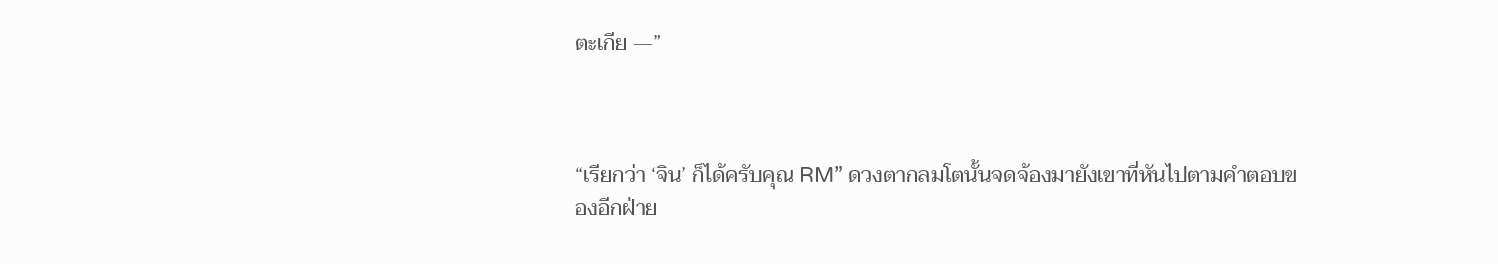ตะเกีย —”



“เรียกว่า ‘จิน’ ก็ได้ครับคุณ RM” ดวงตากลมโตนั้นจดจ้องมายังเขาที่หันไปตามคำตอบของอีกฝ่าย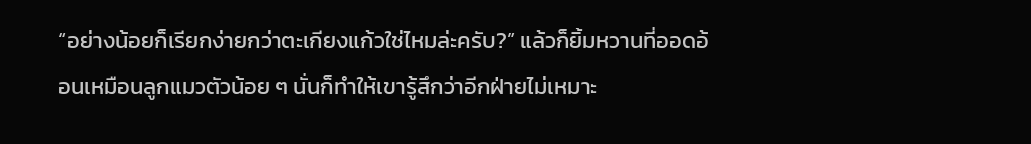“อย่างน้อยก็เรียกง่ายกว่าตะเกียงแก้วใช่ไหมล่ะครับ?” แล้วก็ยิ้มหวานที่ออดอ้อนเหมือนลูกแมวตัวน้อย ๆ นั่นก็ทำให้เขารู้สึกว่าอีกฝ่ายไม่เหมาะ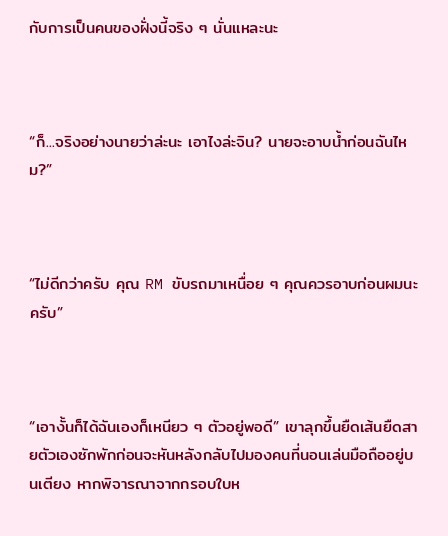กับการเป็นคนของฝั่งนี้จริง ๆ นั่นแหละนะ



“ก็...จริงอย่างนายว่าล่ะนะ เอาไงล่ะจิน? นายจะอาบน้ำก่อนฉันไหม?”



“ไม่ดีกว่าครับ คุณ RM ขับรถมาเหนื่อย ๆ คุณควรอาบก่อนผมนะครับ”



“เอางั้นก็ได้ฉันเองก็เหนียว ๆ ตัวอยู่พอดี” เขาลุกขึ้นยืดเส้นยืดสายตัวเองซักพักก่อนจะหันหลังกลับไปมองคนที่นอนเล่นมือถืออยู่บนเตียง หากพิจารณาจากกรอบใบห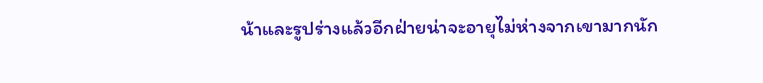น้าและรูปร่างแล้วอีกฝ่ายน่าจะอายุไม่ห่างจากเขามากนัก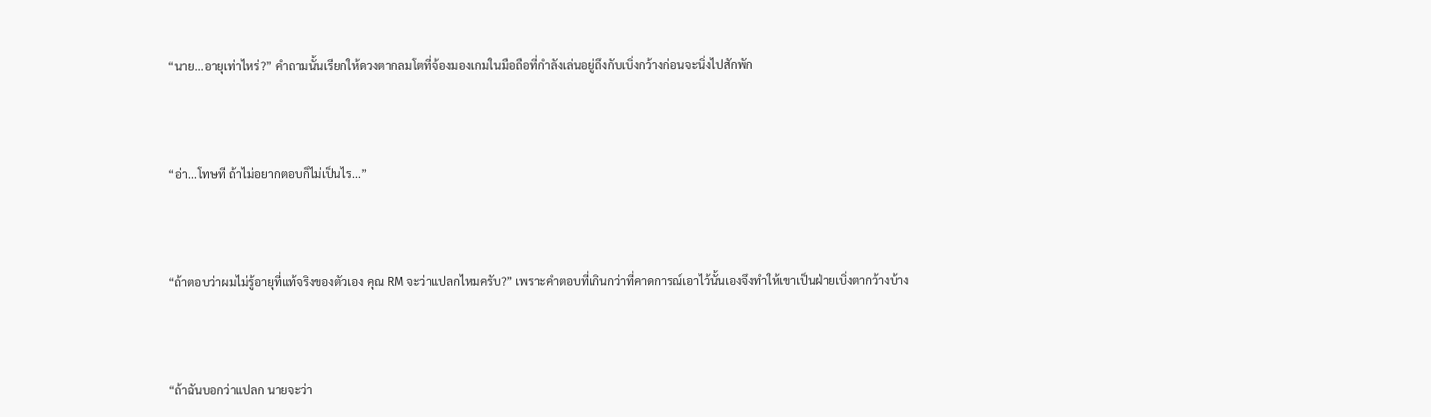“นาย...อายุเท่าไหร่?” คำถามนั้นเรียกให้ดวงตากลมโตที่จ้องมองเกมในมือถือที่กำลังเล่นอยู่ถึงกับเบิ่งกว้างก่อนจะนิ่งไปสักพัก



“อ่า...โทษที ถ้าไม่อยากตอบก็ไม่เป็นไร...”



“ถ้าตอบว่าผมไม่รู้อายุที่แท้จริงของตัวเอง คุณ RM จะว่าแปลกไหมครับ?” เพราะคำตอบที่เกินกว่าที่คาดการณ์เอาไว้นั้นเองจึงทำให้เขาเป็นฝ่ายเบิ่งตากว้างบ้าง



“ถ้าฉันบอกว่าแปลก นายจะว่า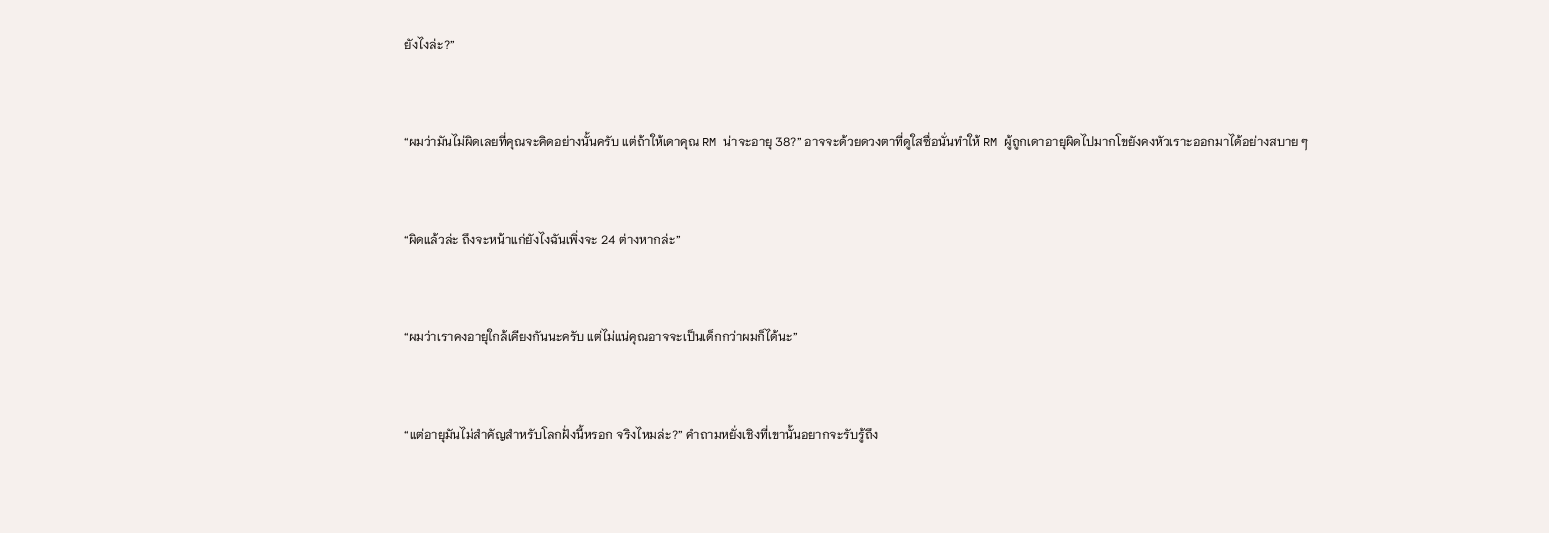ยังไงล่ะ?”



“ผมว่ามันไม่ผิดเลยที่คุณจะคิดอย่างนั้นครับ แต่ถ้าให้เดาคุณ RM น่าจะอายุ 38?” อาจจะด้วยดวงตาที่ดูใสซื่อนั่นทำให้ RM ผู้ถูกเดาอายุผิดไปมากโขยังคงหัวเราะออกมาได้อย่างสบาย ๆ



“ผิดแล้วล่ะ ถึงจะหน้าแก่ยังไงฉันเพิ่งจะ 24 ต่างหากล่ะ”



“ผมว่าเราคงอายุใกล้เคียงกันนะครับ แต่ไม่แน่คุณอาจจะเป็นเด็กกว่าผมก็ได้นะ”



“แต่อายุมันไม่สำคัญสำหรับโลกฝั่งนี้หรอก จริงไหมล่ะ?” คำถามหยั่งเชิงที่เขานั้นอยากจะรับรู้ถึง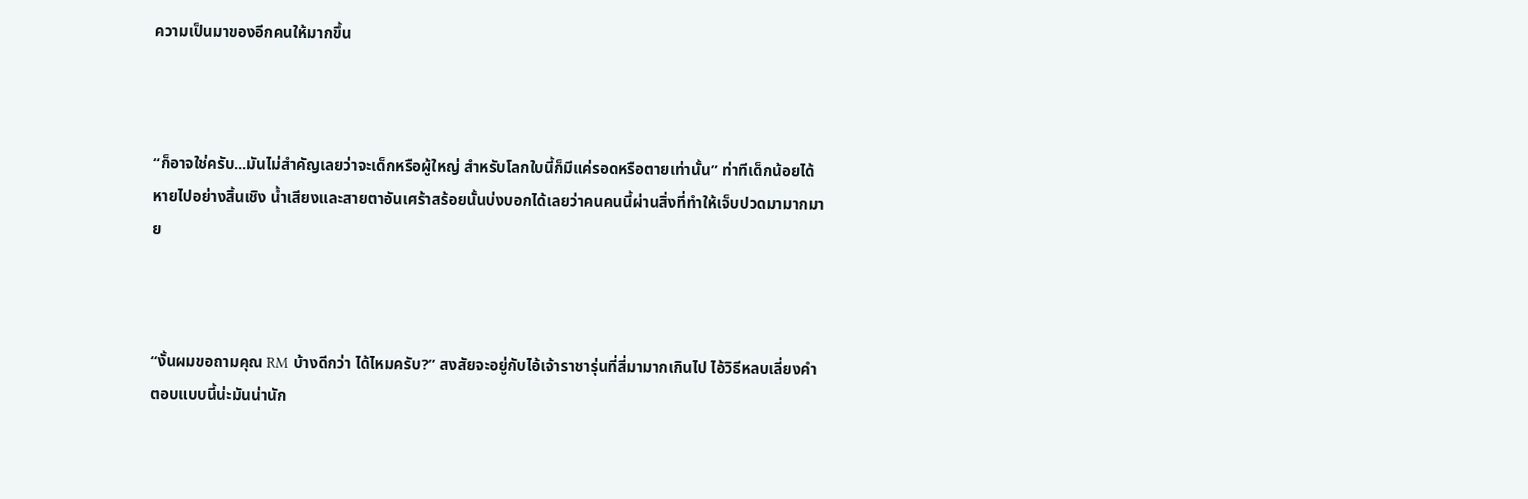ความเป็นมาของอีกคนให้มากขึ้น



“ก็อาจใช่ครับ...มันไม่สำคัญเลยว่าจะเด็กหรือผู้ใหญ่ สำหรับโลกใบนี้ก็มีแค่รอดหรือตายเท่านั้น” ท่าทีเด็กน้อยได้หายไปอย่างสิ้นเชิง น้ำเสียงและสายตาอันเศร้าสร้อยนั้นบ่งบอกได้เลยว่าคนคนนี้ผ่านสิ่งที่ทำให้เจ็บปวดมามากมาย



“งั้นผมขอถามคุณ RM บ้างดีกว่า ได้ไหมครับ?” สงสัยจะอยู่กับไอ้เจ้าราชารุ่นที่สี่มามากเกินไป ไอ้วิธีหลบเลี่ยงคำตอบแบบนี้น่ะมันน่านัก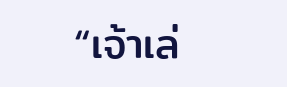“เจ้าเล่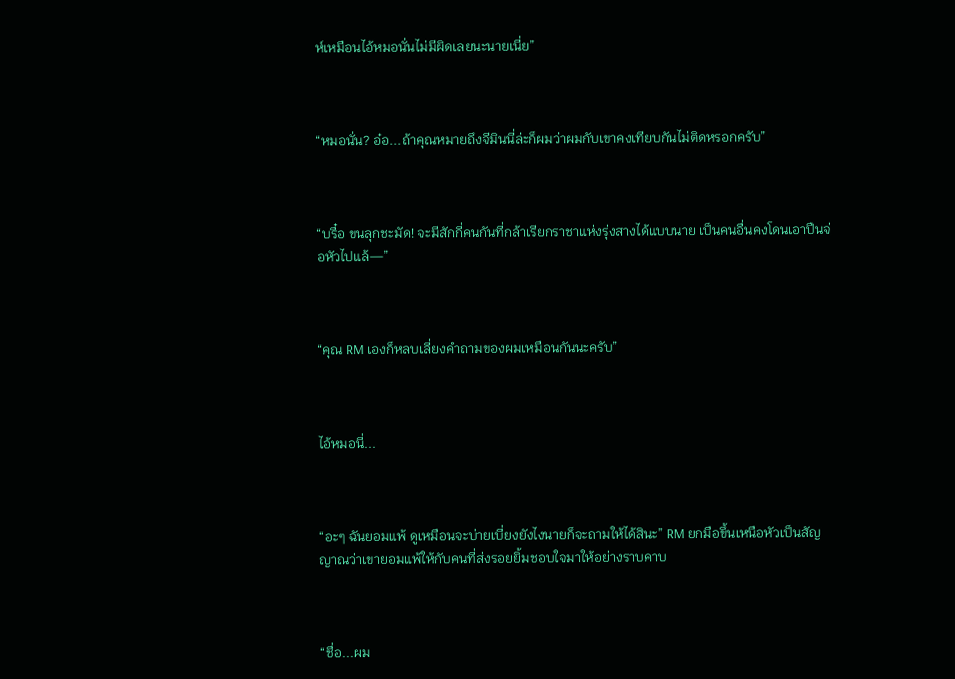ห์เหมือนไอ้หมอนั่นไม่มีผิดเลยนะนายเนี่ย”



“หมอนั่น? อ๋อ...ถ้าคุณหมายถึงจีมินนี่ล่ะก็ผมว่าผมกับเขาคงเทียบกันไม่ติดหรอกครับ”



“บรื๋อ ขนลุกชะมัด! จะมีสักกี่คนกันที่กล้าเรียกราชาแห่งรุ่งสางได้แบบนาย เป็นคนอื่นคงโดนเอาปืนจ่อหัวไปแล้—”



“คุณ RM เองก็หลบเลี่ยงคำถามของผมเหมือนกันนะครับ”



ไอ้หมอนี่...



“อะๆ ฉันยอมแพ้ ดูเหมือนจะบ่ายเบี่ยงยังไงนายก็จะถามให้ได้สินะ” RM ยกมือขึ้นเหนือหัวเป็นสัญญาณว่าเขายอมแพ้ให้กับคนที่ส่งรอยยิ้มชอบใจมาให้อย่างราบคาบ



“ชื่อ...ผม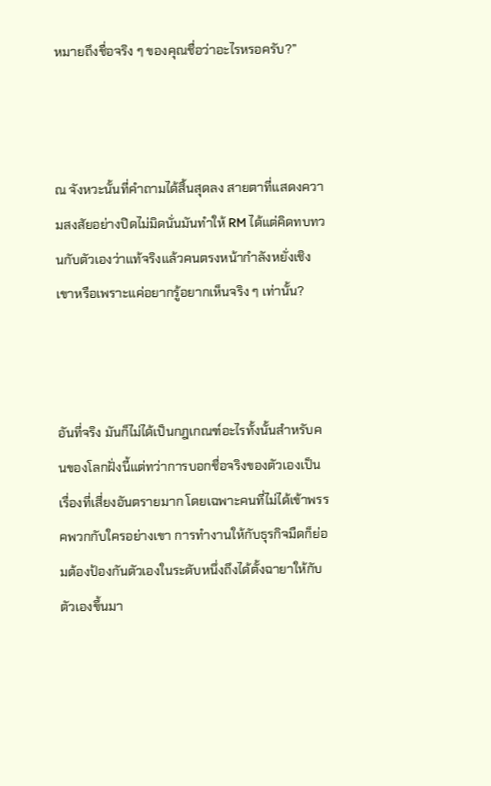หมายถึงชื่อจริง ๆ ของคุณชื่อว่าอะไรหรอครับ?”



ณ จังหวะนั้นที่คำถามได้สิ้นสุดลง สายตาที่แสดงความสงสัยอย่างปิดไม่มิดนั่นมันทำให้ RM ได้แต่คิดทบทวนกับตัวเองว่าแท้จริงแล้วคนตรงหน้ากำลังหยั่งเชิงเขาหรือเพราะแค่อยากรู้อยากเห็นจริง ๆ เท่านั้น?



อันที่จริง มันก็ไม่ได้เป็นกฎเกณฑ์อะไรทั้งนั้นสำหรับคนของโลกฝั่งนี้แต่ทว่าการบอกชื่อจริงของตัวเองเป็นเรื่องที่เสี่ยงอันตรายมาก โดยเฉพาะคนที่ไม่ได้เข้าพรรคพวกกับใครอย่างเขา การทำงานให้กับธุรกิจมืดก็ย่อมต้องป้องกันตัวเองในระดับหนึ่งถึงได้ตั้งฉายาให้กับตัวเองขึ้นมา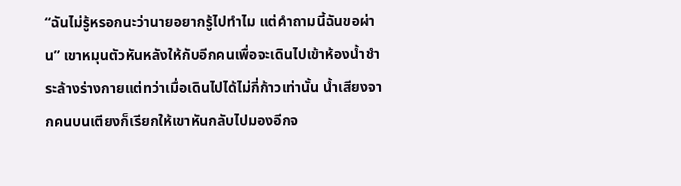“ฉันไม่รู้หรอกนะว่านายอยากรู้ไปทำไม แต่คำถามนี้ฉันขอผ่าน” เขาหมุนตัวหันหลังให้กับอีกคนเพื่อจะเดินไปเข้าห้องน้ำชำระล้างร่างกายแต่ทว่าเมื่อเดินไปได้ไม่กี่ก้าวเท่านั้น น้ำเสียงจากคนบนเตียงก็เรียกให้เขาหันกลับไปมองอีกจ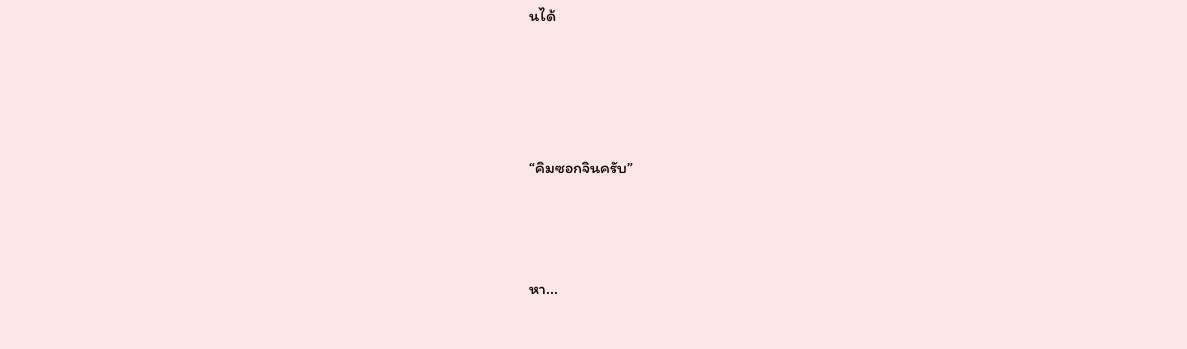นได้




“คิมซอกจินครับ”



หา...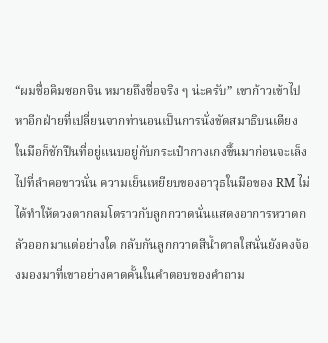“ผมชื่อคิมซอกจิน หมายถึงชื่อจริง ๆ น่ะครับ” เขาก้าวเข้าไปหาอีกฝ่ายที่เปลี่ยนจากท่านอนเป็นการนั่งขัดสมาธิบนเตียง ในมือก็ชักปืนที่อยู่แนบอยู่กับกระเป๋ากางเกงขึ้นมาก่อนจะเล็งไปที่ลำคอขาวนั่น ความเย็นเหยียบของอาวุธในมือของ RM ไม่ได้ทำให้ดวงตากลมโตราวกับลูกกวาดนั่นแสดงอาการหวาดกลัวออกมาแต่อย่างใด กลับกันลูกกวาดสีน้ำตาลใสนั่นยังคงจ้องมองมาที่เขาอย่างคาดคั้นในคำตอบของคำถาม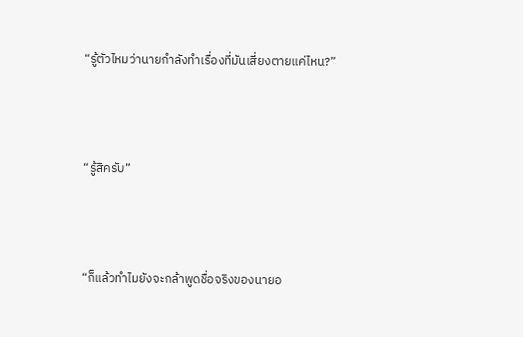“รู้ตัวไหมว่านายกำลังทำเรื่องที่มันเสี่ยงตายแค่ไหน?”



“รู้สิครับ”



“ก็แล้วทำไมยังจะกล้าพูดชื่อจริงของนายอ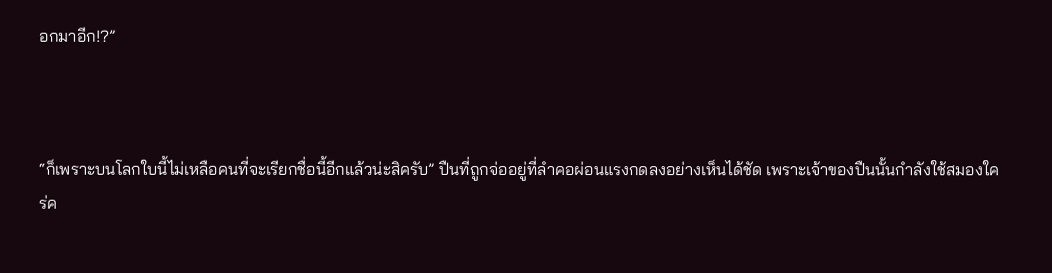อกมาอีก!?”



“ก็เพราะบนโลกใบนี้ไม่เหลือคนที่จะเรียกชื่อนี้อีกแล้วน่ะสิครับ” ปืนที่ถูกจ่ออยู่ที่ลำคอผ่อนแรงกดลงอย่างเห็นได้ชัด เพราะเจ้าของปืนนั้นกำลังใช้สมองใคร่ค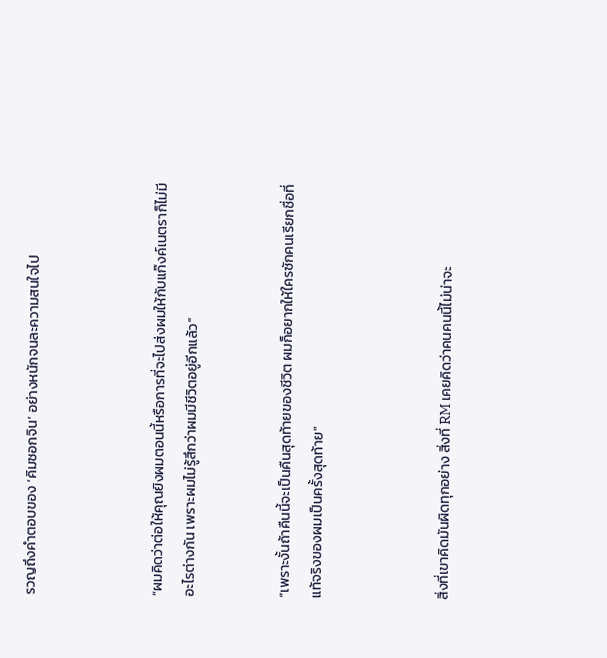รวญถึงคำตอบของ ‘คิมซอกจิน’ อย่างหนักจนละความสนใจไป



“ผมคิดว่าต่อให้คุณยิงผมตอนนี้หรือการที่จะไปส่งผมให้กับแก๊งค์เนตราก็ไม่มีอะไรต่างกัน เพราะผมไม่รู้สึกว่าผมมีชีวิตอยู่อีกแล้ว”


“เพราะงั้นถ้าคืนนี้จะเป็นคืนสุดท้ายของชีวิต ผมก็อยากให้ใครซักคนเรียกชื่อที่แท้จริงของผมเป็นครั้งสุดท้าย”



สิ่งที่เขาคิดมันผิดทุกอย่าง สิ่งที่ RM เคยคิดว่าคนคนนี้ไม่น่าจะ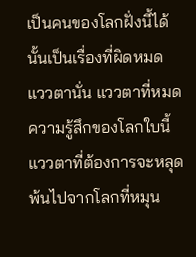เป็นคนของโลกฝั่งนี้ได้นั้นเป็นเรื่องที่ผิดหมด
แววตานั่น แววตาที่หมดความรู้สึกของโลกใบนี้ แววตาที่ต้องการจะหลุดพ้นไปจากโลกที่หมุน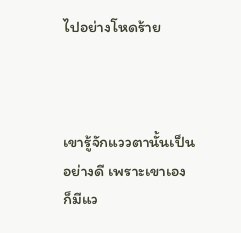ไปอย่างโหดร้าย



เขารู้จักแววตานั้นเป็นอย่างดี เพราะเขาเองก็มีแว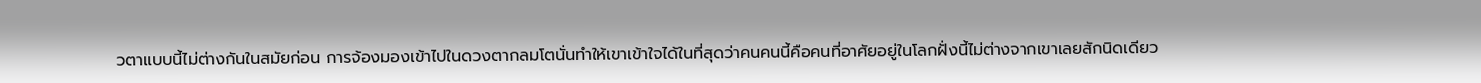วตาแบบนี้ไม่ต่างกันในสมัยก่อน การจ้องมองเข้าไปในดวงตากลมโตนั่นทำให้เขาเข้าใจได้ในที่สุดว่าคนคนนี้คือคนที่อาศัยอยู่ในโลกฝั่งนี้ไม่ต่างจากเขาเลยสักนิดเดียว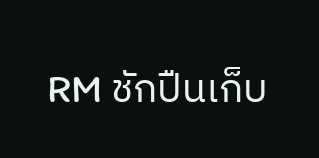RM ชักปืนเก็บ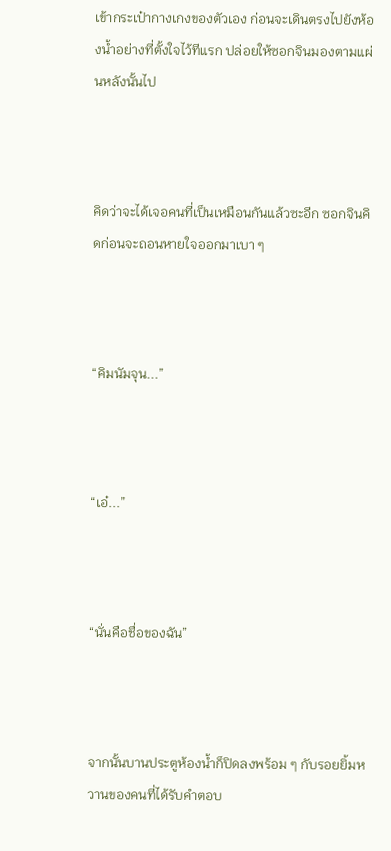เข้ากระเป๋ากางเกงของตัวเอง ก่อนจะเดินตรงไปยังห้องน้ำอย่างที่ตั้งใจไว้ทีแรก ปล่อยให้ซอกจินมองตามแผ่นหลังนั้นไป



คิดว่าจะได้เจอคนที่เป็นเหมือนกันแล้วซะอีก ซอกจินคิดก่อนจะถอนหายใจออกมาเบา ๆ



“คิมนัมจุน...”



“เอ๋...”



“นั่นคือชื่อของฉัน”



จากนั้นบานประตูห้องน้ำก็ปิดลงพร้อม ๆ กับรอยยิ้มหวานของคนที่ได้รับคำตอบ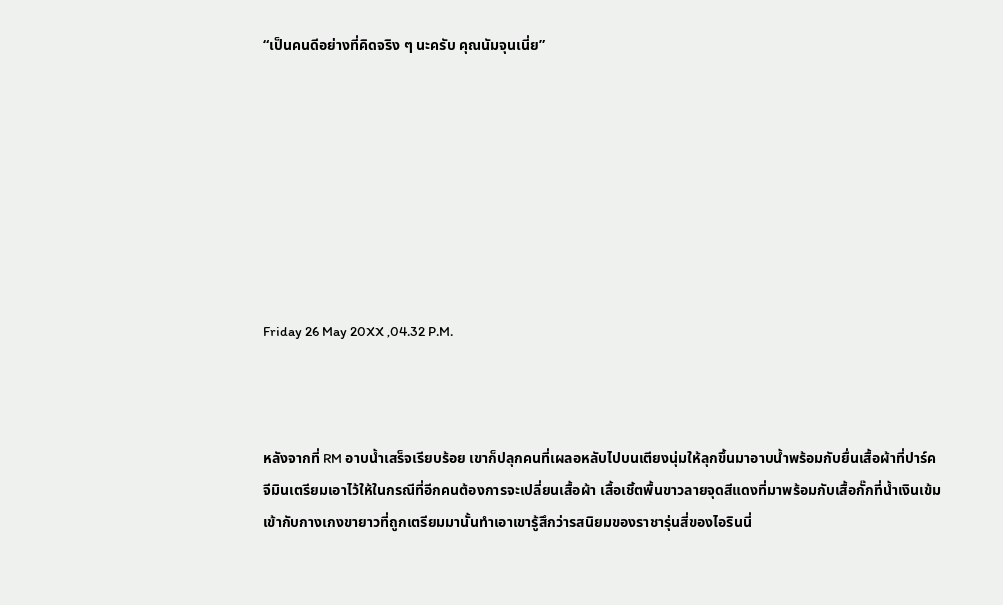“เป็นคนดีอย่างที่คิดจริง ๆ นะครับ คุณนัมจุนเนี่ย”








Friday 26 May 20XX ,04.32 P.M.



หลังจากที่ RM อาบน้ำเสร็จเรียบร้อย เขาก็ปลุกคนที่เผลอหลับไปบนเตียงนุ่มให้ลุกขึ้นมาอาบน้ำพร้อมกับยื่นเสื้อผ้าที่ปาร์ค จีมินเตรียมเอาไว้ให้ในกรณีที่อีกคนต้องการจะเปลี่ยนเสื้อผ้า เสื้อเชิ้ตพื้นขาวลายจุดสีแดงที่มาพร้อมกับเสื้อกั๊กที่น้ำเงินเข้มเข้ากับกางเกงขายาวที่ถูกเตรียมมานั้นทำเอาเขารู้สึกว่ารสนิยมของราชารุ่นสี่ของไอรินนี่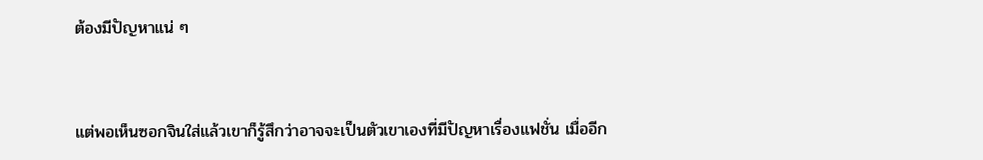ต้องมีปัญหาแน่ ๆ



แต่พอเห็นซอกจินใส่แล้วเขาก็รู้สึกว่าอาจจะเป็นตัวเขาเองที่มีปัญหาเรื่องแฟชั่น เมื่ออีก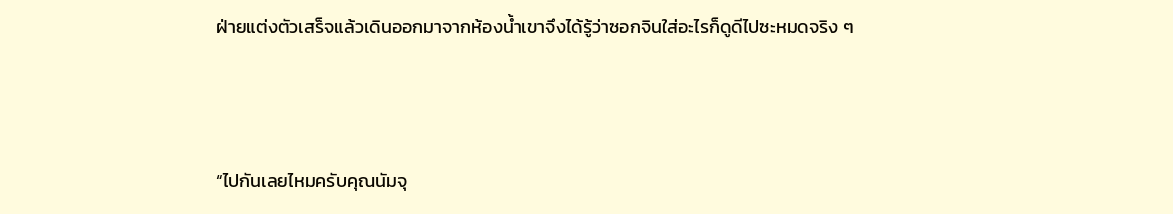ฝ่ายแต่งตัวเสร็จแล้วเดินออกมาจากห้องน้ำเขาจึงได้รู้ว่าซอกจินใส่อะไรก็ดูดีไปซะหมดจริง ๆ



“ไปกันเลยไหมครับคุณนัมจุ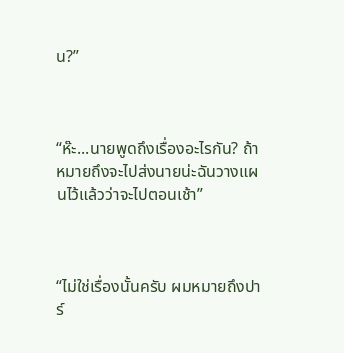น?”



“ห๊ะ...นายพูดถึงเรื่องอะไรกัน? ถ้าหมายถึงจะไปส่งนายน่ะฉันวางแผนไว้แล้วว่าจะไปตอนเช้า”



“ไม่ใช่เรื่องนั้นครับ ผมหมายถึงปาร์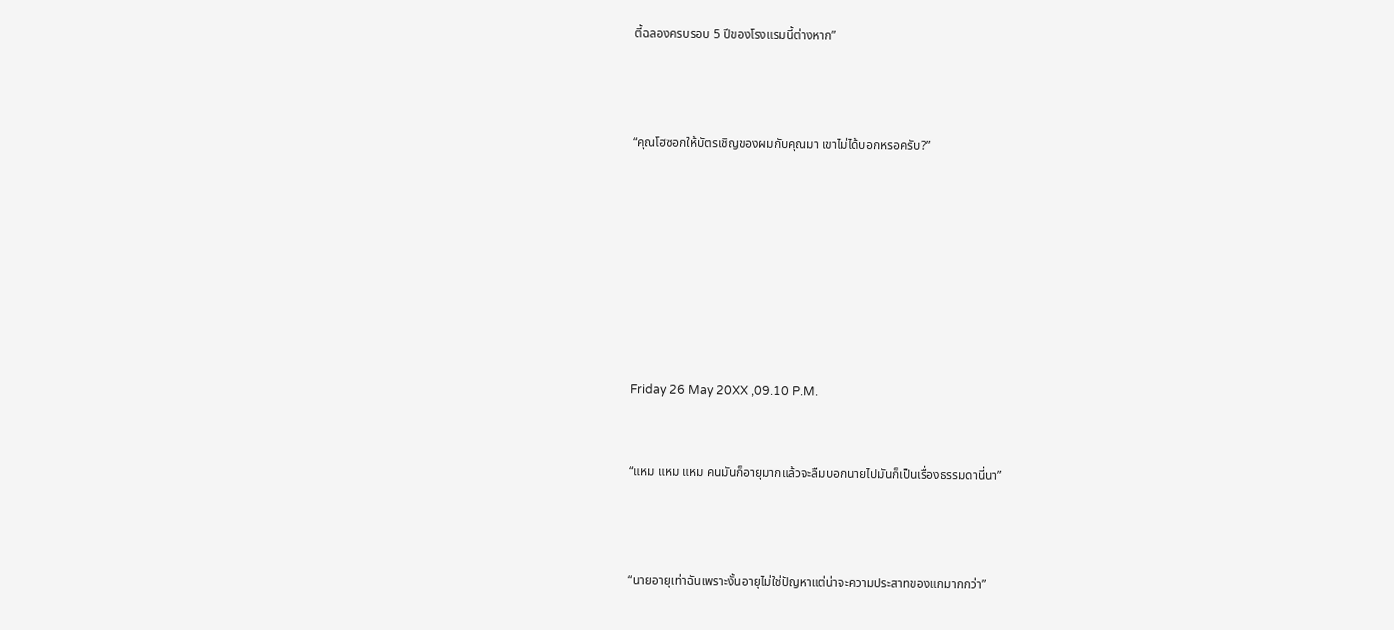ตี้ฉลองครบรอบ 5 ปีของโรงแรมนี้ต่างหาก”



“คุณโฮซอกให้บัตรเชิญของผมกับคุณมา เขาไม่ได้บอกหรอครับ?”








Friday 26 May 20XX ,09.10 P.M.


“แหม แหม แหม คนมันก็อายุมากแล้วจะลืมบอกนายไปมันก็เป็นเรื่องธรรมดานี่นา”



“นายอายุเท่าฉันเพราะงั้นอายุไม่ใช่ปัญหาแต่น่าจะความประสาทของแกมากกว่า”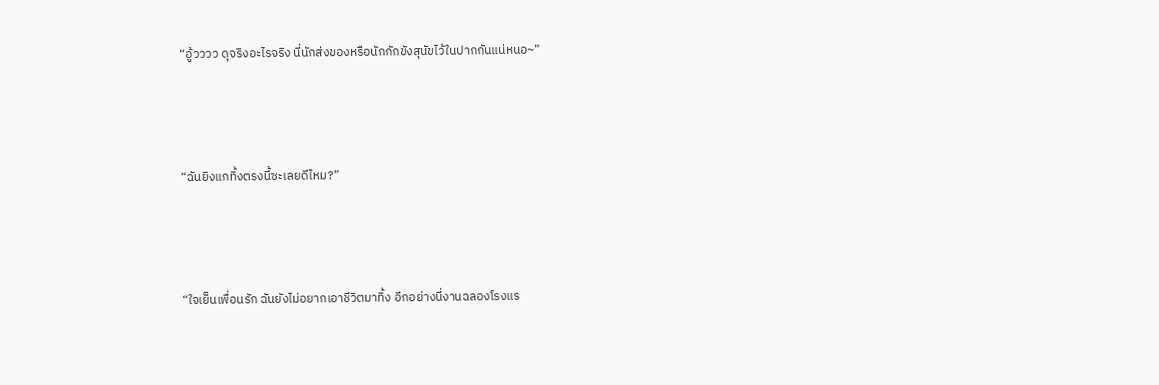“อู้วววว ดุจริงอะไรจริง นี่นักส่งของหรือนักกักขังสุนัขไว้ในปากกันแน่หนอ~”



“ฉันยิงแกทิ้งตรงนี้ซะเลยดีไหม?”



“ใจเย็นเพื่อนรัก ฉันยังไม่อยากเอาชีวิตมาทิ้ง อีกอย่างนี่งานฉลองโรงแร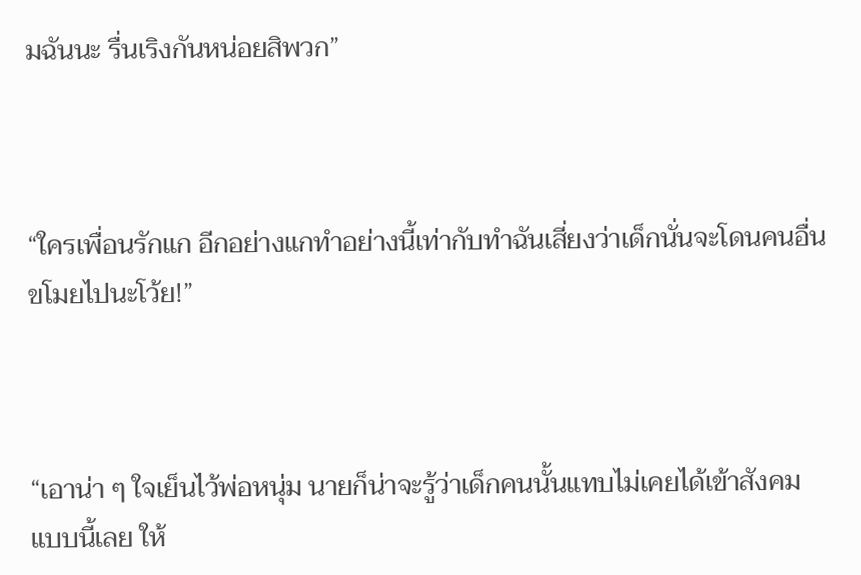มฉันนะ รื่นเริงกันหน่อยสิพวก”



“ใครเพื่อนรักแก อีกอย่างแกทำอย่างนี้เท่ากับทำฉันเสี่ยงว่าเด็กนั่นจะโดนคนอื่นขโมยไปนะโว้ย!”



“เอาน่า ๆ ใจเย็นไว้พ่อหนุ่ม นายก็น่าจะรู้ว่าเด็กคนนั้นแทบไม่เคยได้เข้าสังคมแบบนี้เลย ให้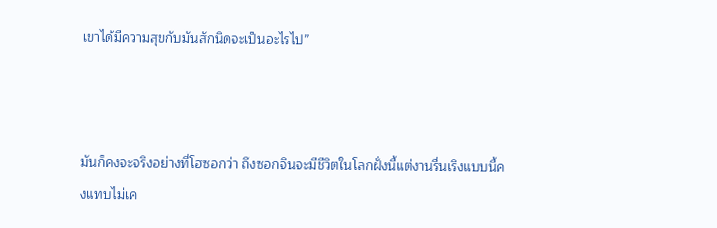เขาได้มีความสุขกับมันสักนิดจะเป็นอะไรไป”



มันก็คงจะจริงอย่างที่โฮซอกว่า ถึงซอกจินจะมีชีวิตในโลกฝั่งนี้แต่งานรื่นเริงแบบนี้คงแทบไม่เค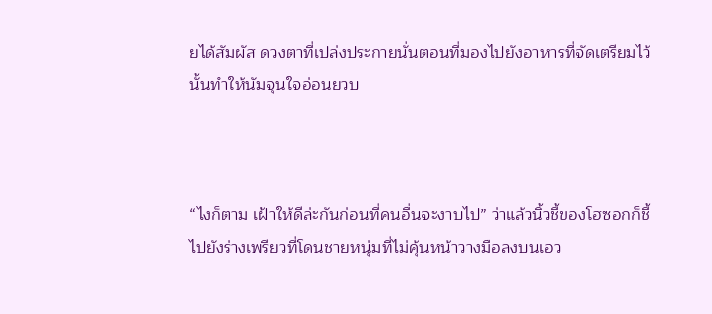ยได้สัมผัส ดวงตาที่เปล่งประกายนั่นตอนที่มองไปยังอาหารที่จัดเตรียมไว้นั้นทำให้นัมจุนใจอ่อนยวบ



“ไงก็ตาม เฝ้าให้ดีล่ะกันก่อนที่คนอื่นจะงาบไป” ว่าแล้วนิ้วชี้ของโฮซอกก็ชี้ไปยังร่างเพรียวที่โดนชายหนุ่มที่ไม่คุ้นหน้าวางมือลงบนเอว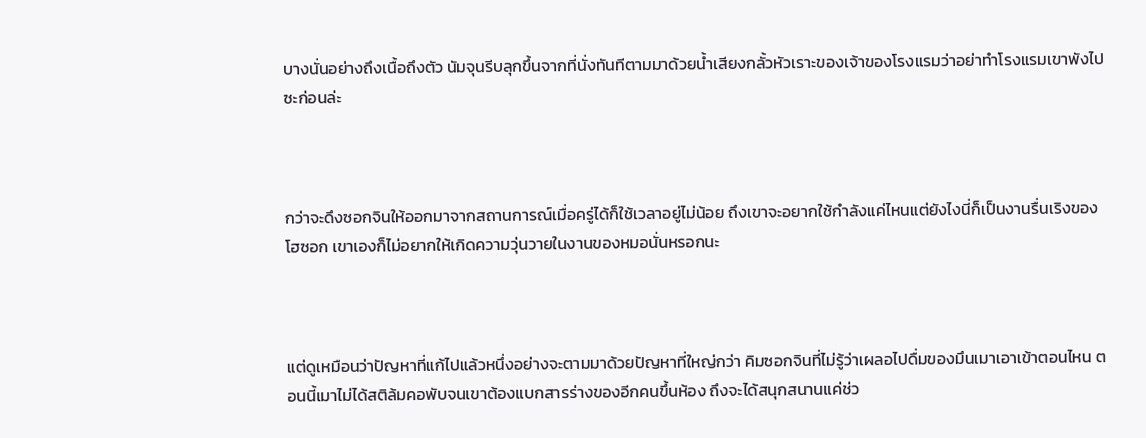บางนั่นอย่างถึงเนื้อถึงตัว นัมจุนรีบลุกขึ้นจากที่นั่งทันทีตามมาด้วยน้ำเสียงกลั้วหัวเราะของเจ้าของโรงแรมว่าอย่าทำโรงแรมเขาพังไปซะก่อนล่ะ



กว่าจะดึงซอกจินให้ออกมาจากสถานการณ์เมื่อครู่ได้ก็ใช้เวลาอยู่ไม่น้อย ถึงเขาจะอยากใช้กำลังแค่ไหนแต่ยังไงนี่ก็เป็นงานรื่นเริงของโฮซอก เขาเองก็ไม่อยากให้เกิดความวุ่นวายในงานของหมอนั่นหรอกนะ



แต่ดูเหมือนว่าปัญหาที่แก้ไปแล้วหนึ่งอย่างจะตามมาด้วยปัญหาที่ใหญ่กว่า คิมซอกจินที่ไม่รู้ว่าเผลอไปดื่มของมึนเมาเอาเข้าตอนไหน ตอนนี้เมาไม่ได้สติล้มคอพับจนเขาต้องแบกสารร่างของอีกคนขึ้นห้อง ถึงจะได้สนุกสนานแค่ช่ว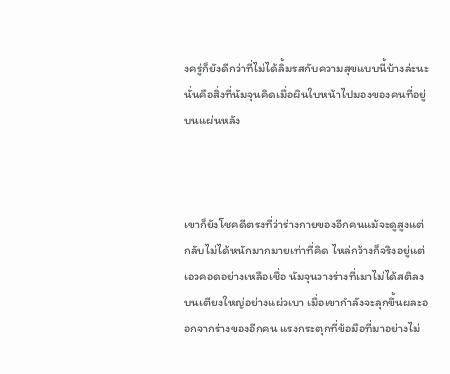งครู่ก็ยังดีกว่าที่ไม่ได้ลิ้มรสกับความสุขแบบนี้บ้างล่ะนะ นั่นคือสิ่งที่นัมจุนคิดเมื่อผินใบหน้าไปมองของคนที่อยู่บนแผ่นหลัง



เขาก็ยังโชคดีตรงที่ว่าร่างกายของอีกคนแม้จะดูสูงแต่กลับไม่ได้หนักมากมายเท่าที่คิด ไหล่กว้างก็จริงอยู่แต่เอวคอดอย่างเหลือเชื่อ นัมจุนวางร่างที่เมาไม่ได้สติลงบนเตียงใหญ่อย่างแผ่วเบา เมื่อเขากำลังจะลุกขึ้นผละออกจากร่างของอีกคน แรงกระตุกที่ข้อมือที่มาอย่างไม่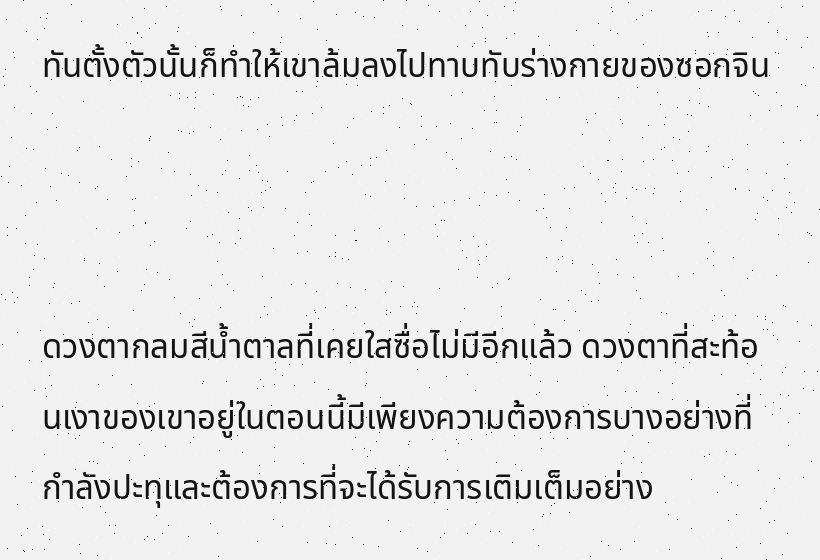ทันตั้งตัวนั้นก็ทำให้เขาล้มลงไปทาบทับร่างกายของซอกจิน



ดวงตากลมสีน้ำตาลที่เคยใสซื่อไม่มีอีกแล้ว ดวงตาที่สะท้อนเงาของเขาอยู่ในตอนนี้มีเพียงความต้องการบางอย่างที่กำลังปะทุและต้องการที่จะได้รับการเติมเต็มอย่าง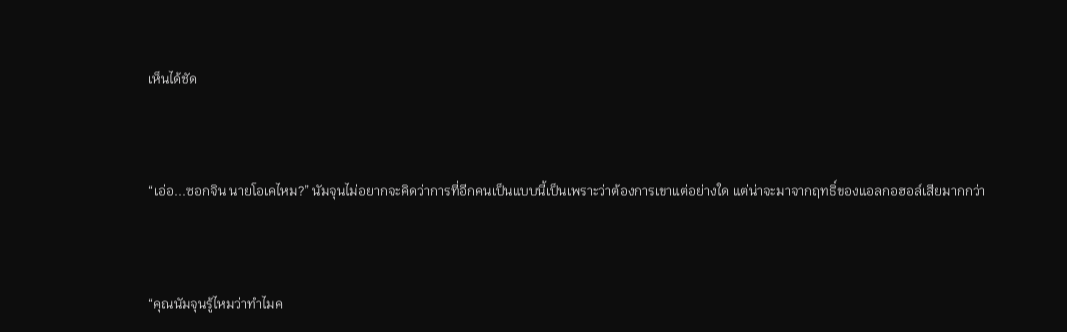เห็นได้ชัด



“เอ่อ...ซอกจิน นายโอเคไหม?” นัมจุนไม่อยากจะคิดว่าการที่อีกคนเป็นแบบนี้เป็นเพราะว่าต้องการเขาแต่อย่างใด แต่น่าจะมาจากฤทธิ์ของแอลกอฮอล์เสียมากกว่า



“คุณนัมจุนรู้ไหมว่าทำไมค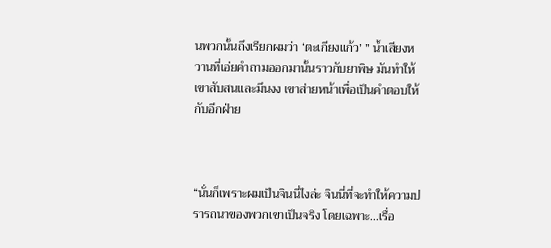นพวกนั้นถึงเรียกผมว่า ‘ตะเกียงแก้ว’ ” น้ำเสียงหวานที่เอ่ยคำถามออกมานั้นราวกับยาพิษ มันทำให้เขาสับสนและมึนงง เขาส่ายหน้าเพื่อเป็นคำตอบให้กับอีกฝ่าย



“นั่นก็เพราะผมเป็นจินนี่ไงล่ะ จินนี่ที่จะทำให้ความปรารถนาของพวกเขาเป็นจริง โดยเฉพาะ...เรื่อ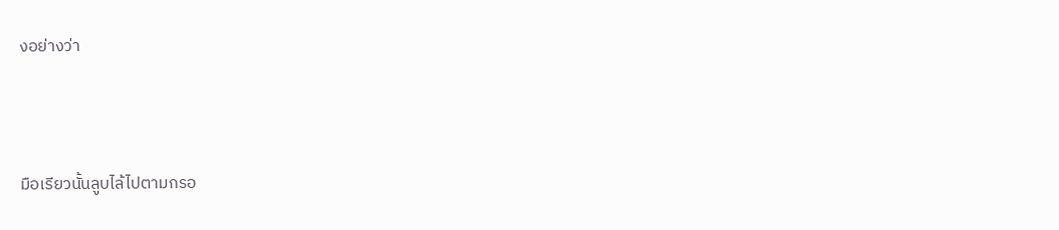งอย่างว่า



มือเรียวนั้นลูบไล้ไปตามกรอ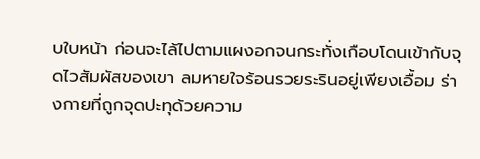บใบหน้า ก่อนจะไล้ไปตามแผงอกจนกระทั่งเกือบโดนเข้ากับจุดไวสัมผัสของเขา ลมหายใจร้อนรวยระรินอยู่เพียงเอื้อม ร่างกายที่ถูกจุดปะทุด้วยความ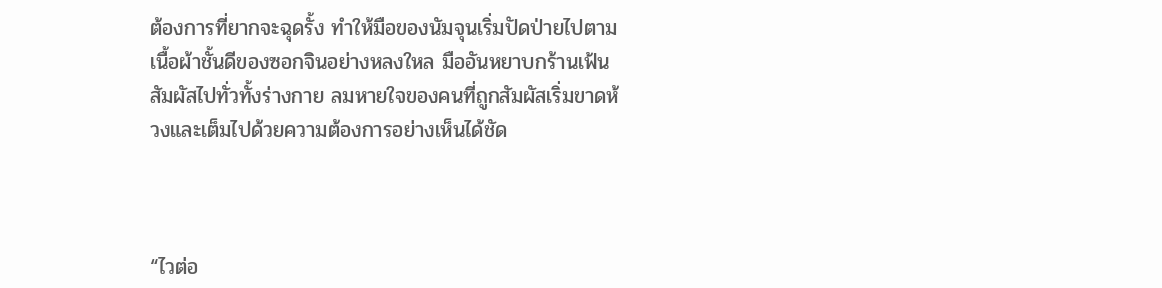ต้องการที่ยากจะฉุดรั้ง ทำให้มือของนัมจุนเริ่มปัดป่ายไปตามเนื้อผ้าชั้นดีของซอกจินอย่างหลงใหล มืออันหยาบกร้านเฟ้นสัมผัสไปทั่วทั้งร่างกาย ลมหายใจของคนที่ถูกสัมผัสเริ่มขาดห้วงและเต็มไปด้วยความต้องการอย่างเห็นได้ชัด



“ไวต่อ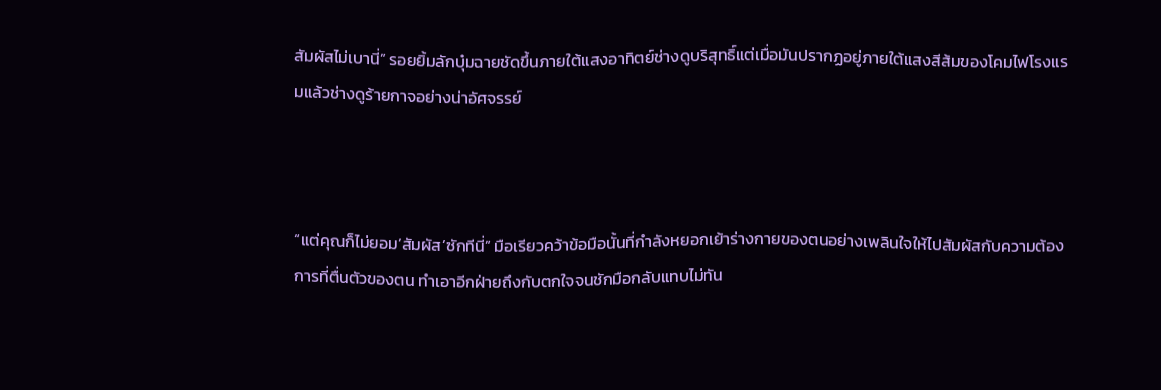สัมผัสไม่เบานี่” รอยยิ้มลักบุ๋มฉายชัดขึ้นภายใต้แสงอาทิตย์ช่างดูบริสุทธิ์แต่เมื่อมันปรากฏอยู่ภายใต้แสงสีส้มของโคมไฟโรงแรมแล้วช่างดูร้ายกาจอย่างน่าอัศจรรย์



“แต่คุณก็ไม่ยอม’สัมผัส’ซักทีนี่” มือเรียวคว้าข้อมือนั้นที่กำลังหยอกเย้าร่างกายของตนอย่างเพลินใจให้ไปสัมผัสกับความต้องการที่ตื่นตัวของตน ทำเอาอีกฝ่ายถึงกับตกใจจนชักมือกลับแทบไม่ทัน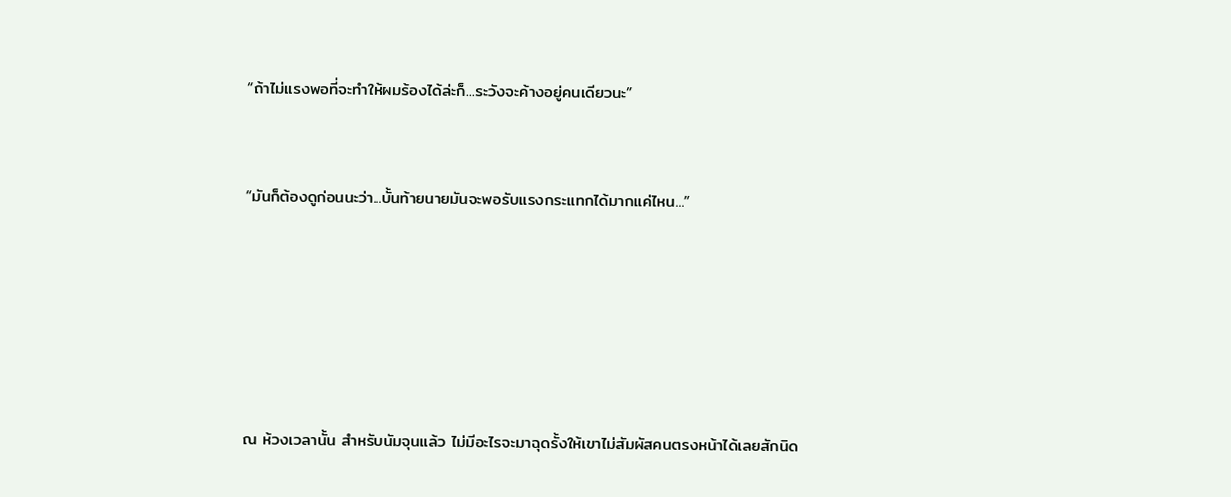“ถ้าไม่แรงพอที่จะทำให้ผมร้องได้ล่ะก็...ระวังจะค้างอยู่คนเดียวนะ”



“มันก็ต้องดูก่อนนะว่า...บั้นท้ายนายมันจะพอรับแรงกระแทกได้มากแค่ไหน...”








ณ ห้วงเวลานั้น สำหรับนัมจุนแล้ว ไม่มีอะไรจะมาฉุดรั้งให้เขาไม่สัมผัสคนตรงหน้าได้เลยสักนิด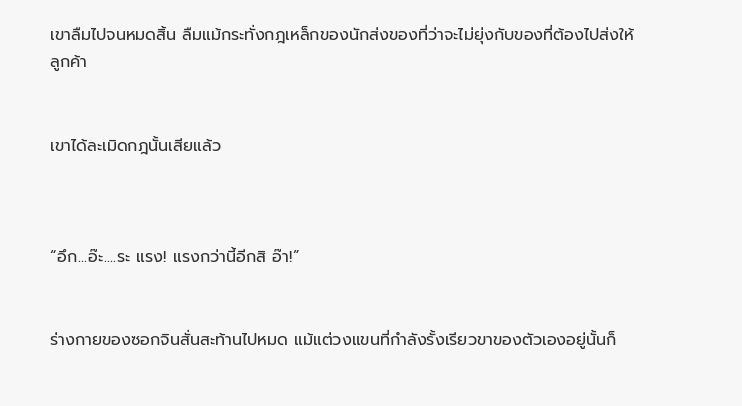เขาลืมไปจนหมดสิ้น ลืมแม้กระทั่งกฎเหล็กของนักส่งของที่ว่าจะไม่ยุ่งกับของที่ต้องไปส่งให้ลูกค้า


เขาได้ละเมิดกฎนั้นเสียแล้ว



“อึก...อ๊ะ....ระ แรง! แรงกว่านี้อีกสิ อ๊า!”


ร่างกายของซอกจินสั่นสะท้านไปหมด แม้แต่วงแขนที่กำลังรั้งเรียวขาของตัวเองอยู่นั้นก็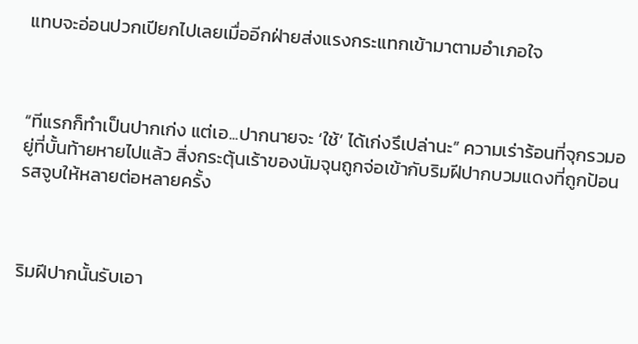แทบจะอ่อนปวกเปียกไปเลยเมื่ออีกฝ่ายส่งแรงกระแทกเข้ามาตามอำเภอใจ



“ทีแรกก็ทำเป็นปากเก่ง แต่เอ...ปากนายจะ ‘ใช้’ ได้เก่งรึเปล่านะ” ความเร่าร้อนที่จุกรวมอยู่ที่บั้นท้ายหายไปแล้ว สิ่งกระตุ้นเร้าของนัมจุนถูกจ่อเข้ากับริมฝีปากบวมแดงที่ถูกป้อนรสจูบให้หลายต่อหลายครั้ง



ริมฝีปากนั้นรับเอา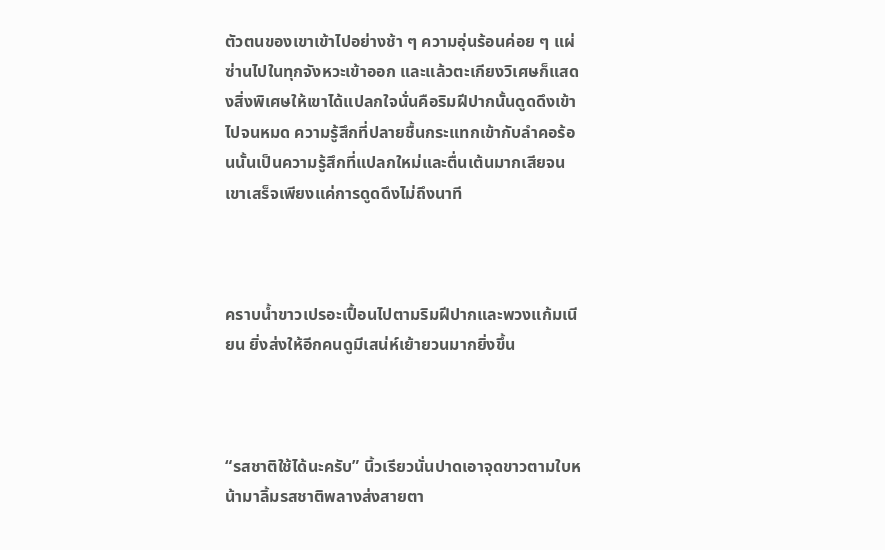ตัวตนของเขาเข้าไปอย่างช้า ๆ ความอุ่นร้อนค่อย ๆ แผ่ซ่านไปในทุกจังหวะเข้าออก และแล้วตะเกียงวิเศษก็แสดงสิ่งพิเศษให้เขาได้แปลกใจนั่นคือริมฝีปากนั้นดูดดึงเข้าไปจนหมด ความรู้สึกที่ปลายชื้นกระแทกเข้ากับลำคอร้อนนั้นเป็นความรู้สึกที่แปลกใหม่และตื่นเต้นมากเสียจนเขาเสร็จเพียงแค่การดูดดึงไม่ถึงนาที



คราบน้ำขาวเปรอะเปื้อนไปตามริมฝีปากและพวงแก้มเนียน ยิ่งส่งให้อีกคนดูมีเสน่ห์เย้ายวนมากยิ่งขึ้น



“รสชาติใช้ได้นะครับ” นิ้วเรียวนั่นปาดเอาจุดขาวตามใบหน้ามาลิ้มรสชาติพลางส่งสายตา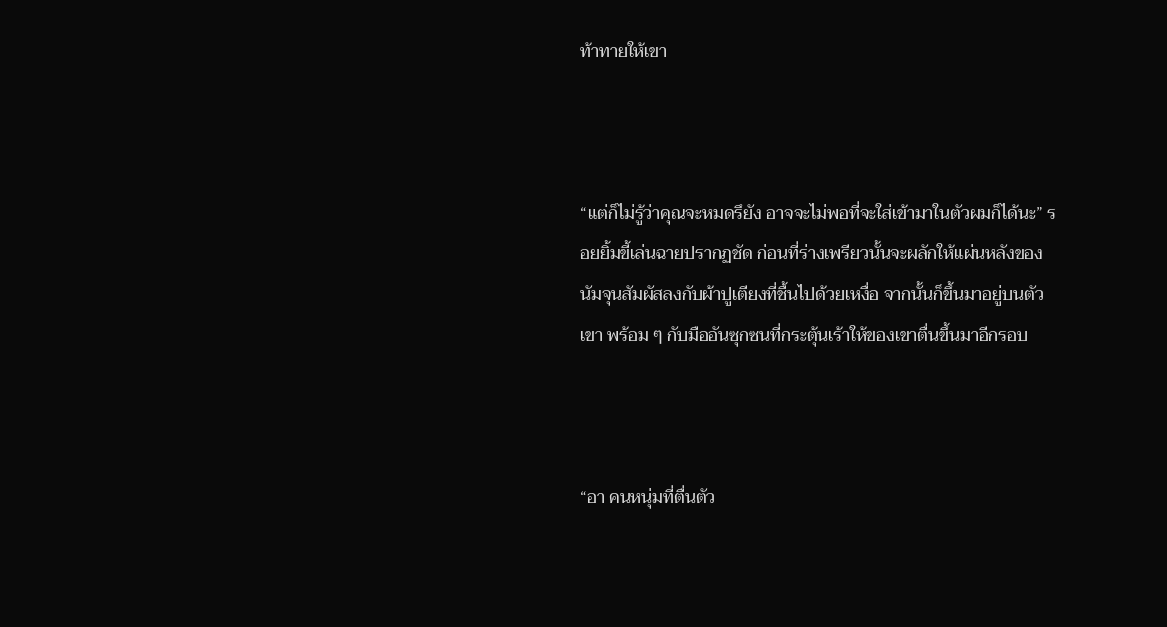ท้าทายให้เขา



“แต่ก็ไม่รู้ว่าคุณจะหมดรึยัง อาจจะไม่พอที่จะใส่เข้ามาในตัวผมก็ได้นะ” รอยยิ้มขี้เล่นฉายปรากฏชัด ก่อนที่ร่างเพรียวนั้นจะผลักให้แผ่นหลังของนัมจุนสัมผัสลงกับผ้าปูเตียงที่ชื้นไปด้วยเหงื่อ จากนั้นก็ขึ้นมาอยู่บนตัวเขา พร้อม ๆ กับมืออันซุกซนที่กระตุ้นเร้าให้ของเขาตื่นขึ้นมาอีกรอบ



“อา คนหนุ่มที่ตื่นตัว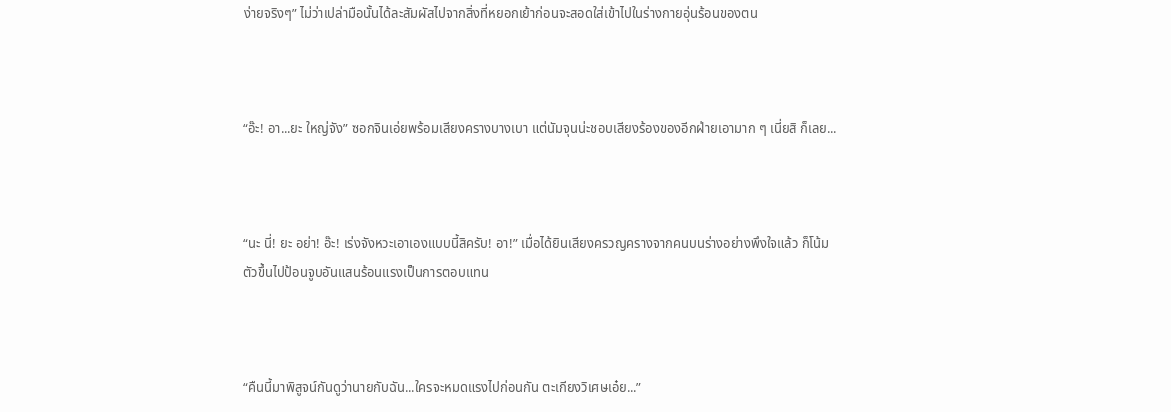ง่ายจริงๆ” ไม่ว่าเปล่ามือนั้นได้ละสัมผัสไปจากสิ่งที่หยอกเย้าก่อนจะสอดใส่เข้าไปในร่างกายอุ่นร้อนของตน



“อ๊ะ! อา...ยะ ใหญ่จัง” ซอกจินเอ่ยพร้อมเสียงครางบางเบา แต่นัมจุนน่ะชอบเสียงร้องของอีกฝ่ายเอามาก ๆ เนี่ยสิ ก็เลย...



“นะ นี่! ยะ อย่า! อ๊ะ! เร่งจังหวะเอาเองแบบนี้สิครับ! อา!” เมื่อได้ยินเสียงครวญครางจากคนบนร่างอย่างพึงใจแล้ว ก็โน้มตัวขึ้นไปป้อนจูบอันแสนร้อนแรงเป็นการตอบแทน



“คืนนี้มาพิสูจน์กันดูว่านายกับฉัน...ใครจะหมดแรงไปก่อนกัน ตะเกียงวิเศษเอ๋ย...”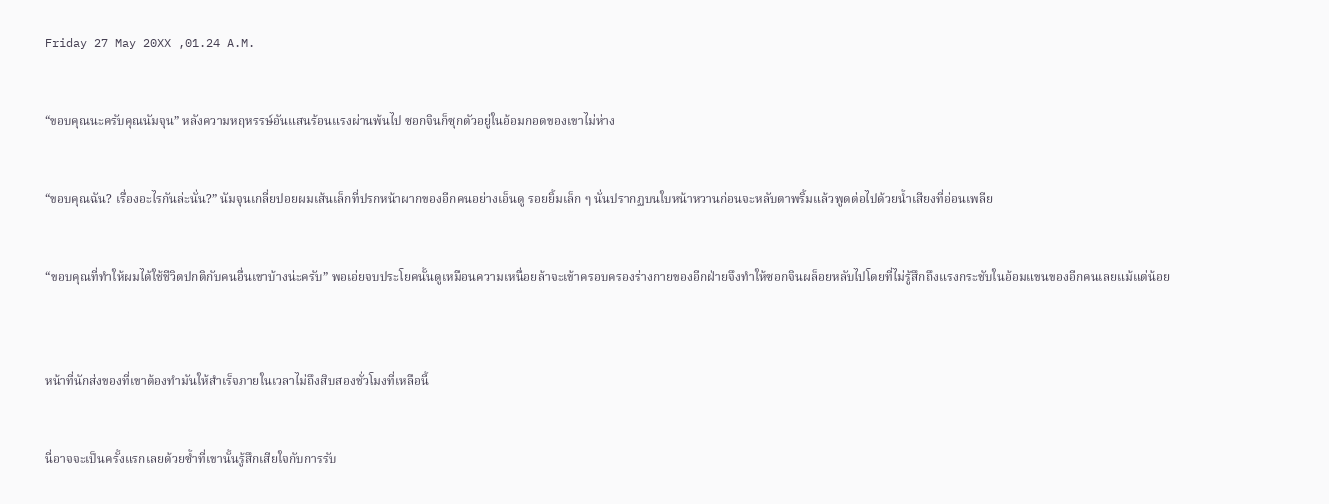Friday 27 May 20XX ,01.24 A.M.


“ขอบคุณนะครับคุณนัมจุน” หลังความหฤหรรษ์อันแสนร้อนแรงผ่านพ้นไป ซอกจินก็ซุกตัวอยู่ในอ้อมกอดของเขาไม่ห่าง


“ขอบคุณฉัน? เรื่องอะไรกันล่ะนั่น?” นัมจุนเกลี่ยปอยผมเส้นเล็กที่ปรกหน้าผากของอีกคนอย่างเอ็นดู รอยยิ้มเล็ก ๆ นั่นปรากฏบนใบหน้าหวานก่อนจะหลับตาพริ้มแล้วพูดต่อไปด้วยน้ำเสียงที่อ่อนเพลีย


“ขอบคุณที่ทำให้ผมได้ใช้ชีวิตปกติกับคนอื่นเขาบ้างน่ะครับ” พอเอ่ยจบประโยคนั้นดูเหมือนความเหนื่อยล้าจะเข้าครอบครองร่างกายของอีกฝ่ายจึงทำให้ซอกจินผล็อยหลับไปโดยที่ไม่รู้สึกถึงแรงกระชับในอ้อมแขนของอีกคนเลยแม้แต่น้อย



หน้าที่นักส่งของที่เขาต้องทำมันให้สำเร็จภายในเวลาไม่ถึงสิบสองชั่วโมงที่เหลือนี้


นี่อาจจะเป็นครั้งแรกเลยด้วยซ้ำที่เขานั้นรู้สึกเสียใจกับการรับ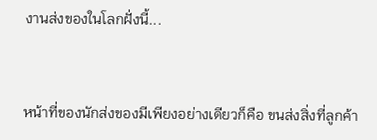งานส่งของในโลกฝั่งนี้...


หน้าที่ของนักส่งของมีเพียงอย่างเดียวก็คือ ขนส่งสิ่งที่ลูกค้า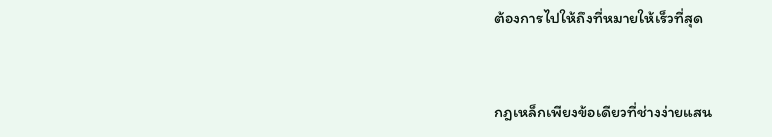ต้องการไปให้ถึงที่หมายให้เร็วที่สุด


กฎเหล็กเพียงข้อเดียวที่ช่างง่ายแสน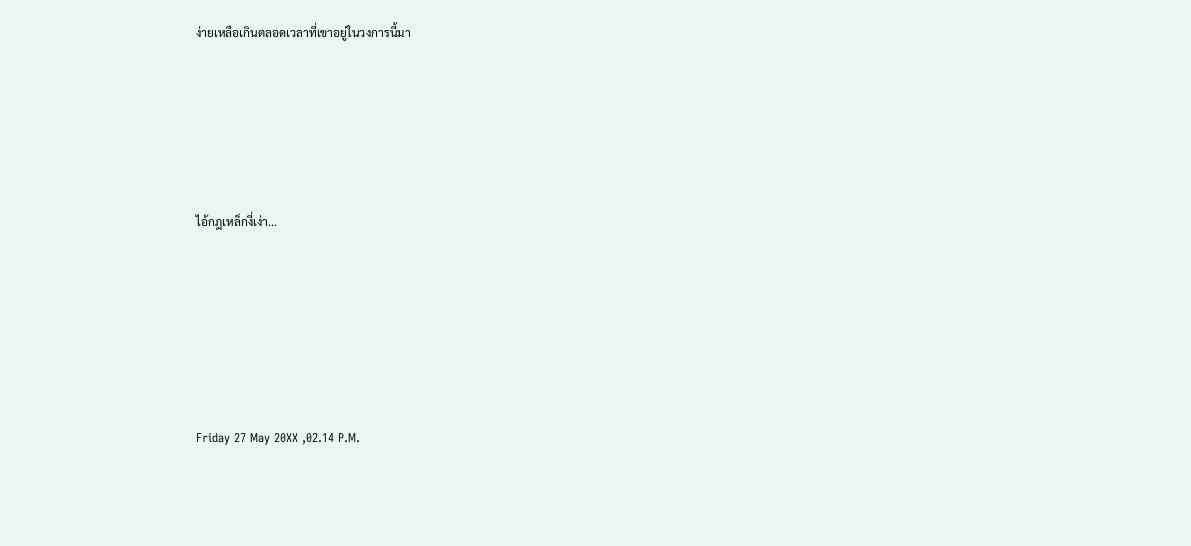ง่ายเหลือเกินตลอดเวลาที่เขาอยู่ในวงการนี้มา






ไอ้กฎเหล็กงี่เง่า...







Friday 27 May 20XX ,02.14 P.M.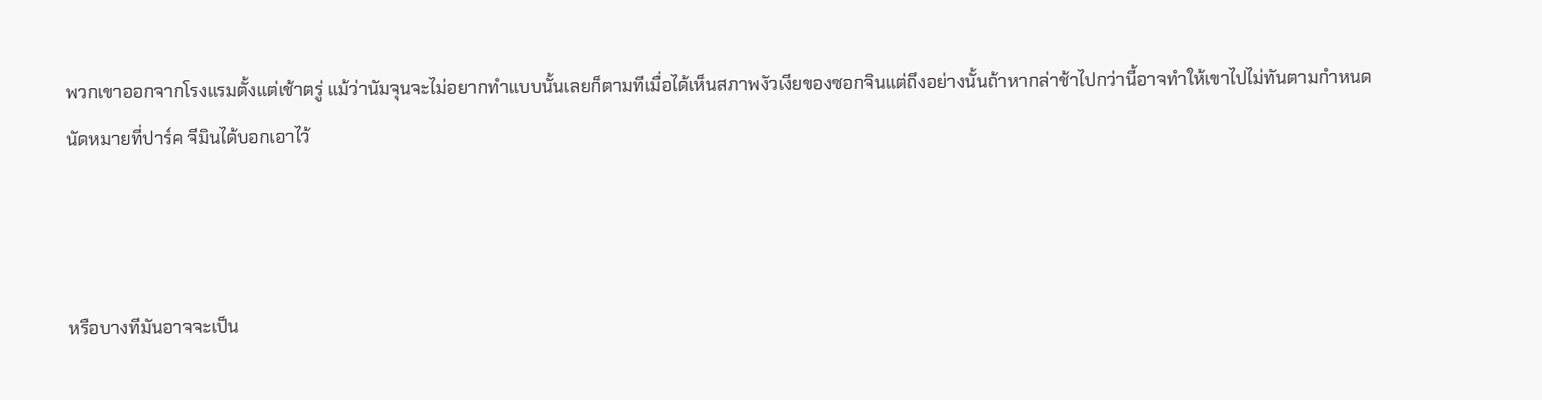พวกเขาออกจากโรงแรมตั้งแต่เช้าตรู่ แม้ว่านัมจุนจะไม่อยากทำแบบนั้นเลยก็ตามทีเมื่อได้เห็นสภาพงัวเงียของซอกจินแต่ถึงอย่างนั้นถ้าหากล่าช้าไปกว่านี้อาจทำให้เขาไปไม่ทันตามกำหนดนัดหมายที่ปาร์ค จีมินได้บอกเอาไว้



หรือบางทีมันอาจจะเป็น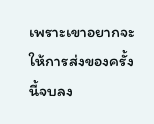เพราะเขาอยากจะให้การส่งของครั้งนี้จบลง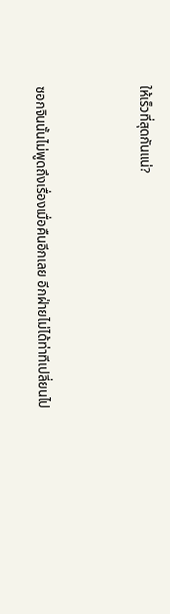ให้เร็วที่สุดกันแน่?



ซอกจินนั้นไม่พูดถึงเรื่องเมื่อคืนอีกเลย อีกฝ่ายไม่ได้ท่าทีเปลี่ยนไป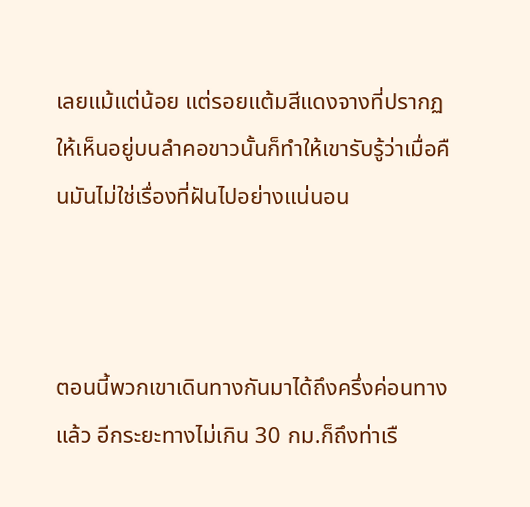เลยแม้แต่น้อย แต่รอยแต้มสีแดงจางที่ปรากฏให้เห็นอยู่บนลำคอขาวนั้นก็ทำให้เขารับรู้ว่าเมื่อคืนมันไม่ใช่เรื่องที่ฝันไปอย่างแน่นอน



ตอนนี้พวกเขาเดินทางกันมาได้ถึงครึ่งค่อนทางแล้ว อีกระยะทางไม่เกิน 30 กม.ก็ถึงท่าเรื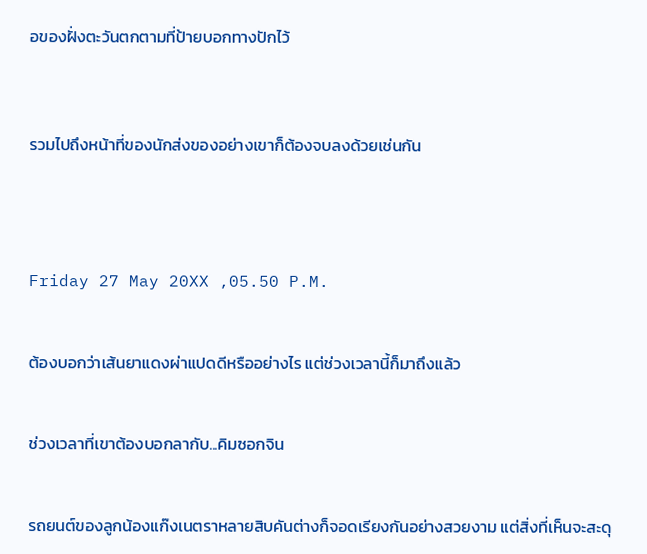อของฝั่งตะวันตกตามที่ป้ายบอกทางปักไว้



รวมไปถึงหน้าที่ของนักส่งของอย่างเขาก็ต้องจบลงด้วยเช่นกัน




Friday 27 May 20XX ,05.50 P.M.


ต้องบอกว่าเส้นยาแดงผ่าแปดดีหรืออย่างไร แต่ช่วงเวลานี้ก็มาถึงแล้ว


ช่วงเวลาที่เขาต้องบอกลากับ...คิมซอกจิน


รถยนต์ของลูกน้องแก๊งเนตราหลายสิบคันต่างก็จอดเรียงกันอย่างสวยงาม แต่สิ่งที่เห็นจะสะดุ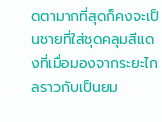ดตามากที่สุดก็คงจะเป็นชายที่ใส่ชุดคลุมสีแดงที่เมื่อมองจากระยะไกลราวกับเป็นยม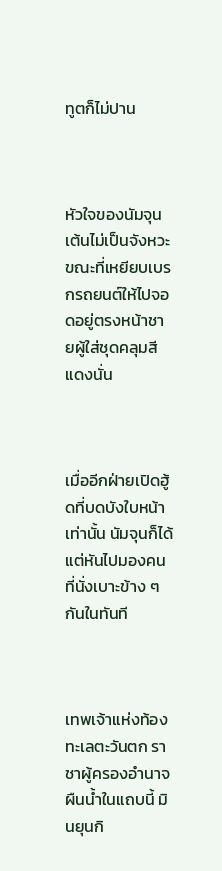ทูตก็ไม่ปาน



หัวใจของนัมจุนเต้นไม่เป็นจังหวะขณะที่เหยียบเบรกรถยนต์ให้ไปจอดอยู่ตรงหน้าชายผู้ใส่ชุดคลุมสีแดงนั่น



เมื่ออีกฝ่ายเปิดฮู้ดที่บดบังใบหน้าเท่านั้น นัมจุนก็ได้แต่หันไปมองคนที่นั่งเบาะข้าง ๆ กันในทันที



เทพเจ้าแห่งท้องทะเลตะวันตก ราชาผู้ครองอำนาจผืนน้ำในแถบนี้ มินยุนกิ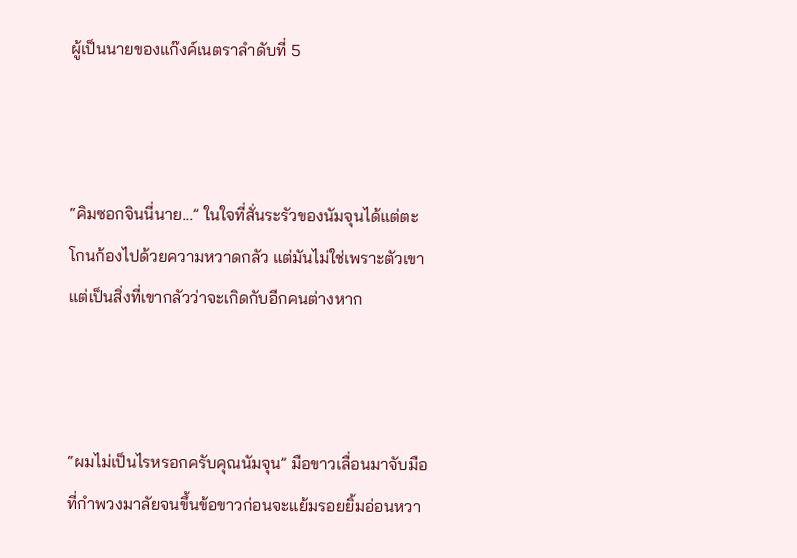ผู้เป็นนายของแก๊งค์เนตราลำดับที่ 5



“คิมซอกจินนี่นาย...” ในใจที่สั่นระรัวของนัมจุนได้แต่ตะโกนก้องไปด้วยความหวาดกลัว แต่มันไม่ใช่เพราะตัวเขาแต่เป็นสิ่งที่เขากลัวว่าจะเกิดกับอีกคนต่างหาก



“ผมไม่เป็นไรหรอกครับคุณนัมจุน” มือขาวเลื่อนมาจับมือที่กำพวงมาลัยจนขึ้นข้อขาวก่อนจะแย้มรอยยิ้มอ่อนหวา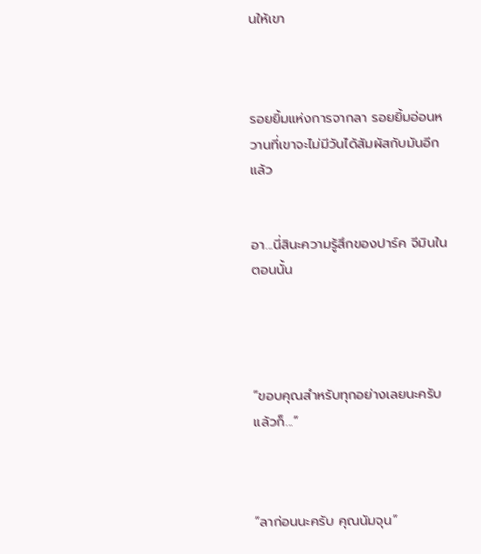นให้เขา



รอยยิ้มแห่งการจากลา รอยยิ้มอ่อนหวานที่เขาจะไม่มีวันได้สัมผัสกับมันอีกแล้ว


อา...นี่สินะความรู้สึกของปาร์ค จีมินในตอนนั้น




“ขอบคุณสำหรับทุกอย่างเลยนะครับ แล้วก็...”



“ลาก่อนนะครับ คุณนัมจุน”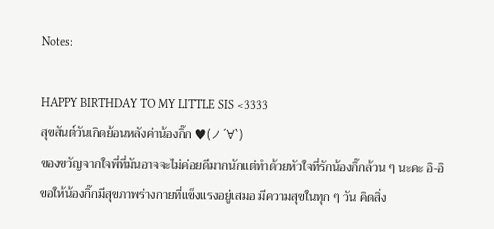Notes:

HAPPY BIRTHDAY TO MY LITTLE SIS <3333
สุขสันต์วันเกิดย้อนหลังค่าน้องกิ๊ก ♥(ノ´∀`)
ของขวัญจากใจพี่ที่มันอาจจะไม่ค่อยดีมากนักแต่ทำด้วยหัวใจที่รักน้องกิ๊กล้วน ๆ นะคะ อิ-อิ
ขอให้น้องกิ๊กมีสุขภาพร่างกายที่แข็งแรงอยู่เสมอ มีความสุขในทุก ๆ วัน คิดสิ่ง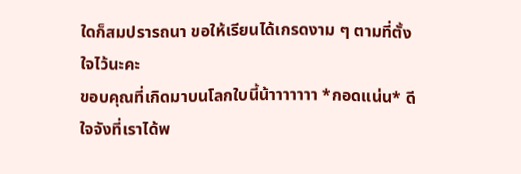ใดก็สมปรารถนา ขอให้เรียนได้เกรดงาม ๆ ตามที่ตั้งใจไว้นะคะ
ขอบคุณที่เกิดมาบนโลกใบนี้น้าาาาาาา *กอดแน่น* ดีใจจังที่เราได้พ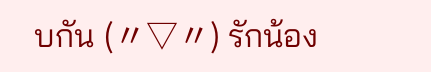บกัน (〃▽〃) รักน้อง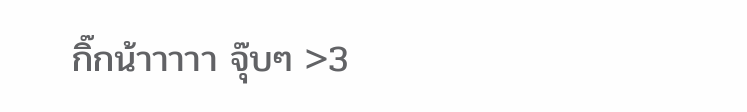กิ๊กน้าาาาา จุ๊บๆ >3